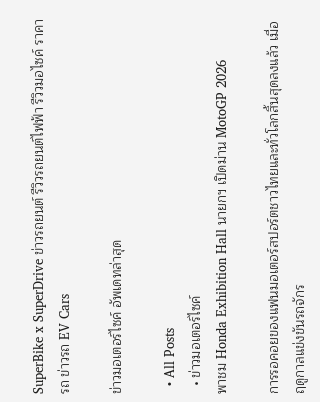SuperBike x SuperDrive ข่าวรถยนต์ รีวิวรถยนต์ไฟฟ้า รีวิวมอไซค์ ราคารถ ข่าวรถ EV Cars

ข่าวมอเตอร์ไซค์ อัพเดทล่าสุด

  • All Posts
  • ข่าวมอเตอร์ไซค์
พาชม Honda Exhibition Hall นายกฯ เปิดม่าน MotoGP 2026

การรอคอยของแฟนมอเตอร์สปอร์ตชาวไทยและทั่วโลกสิ้นสุดลงแล้ว เมื่อฤดูกาลแข่งขันรถจักร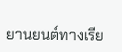ยานยนต์ทางเรีย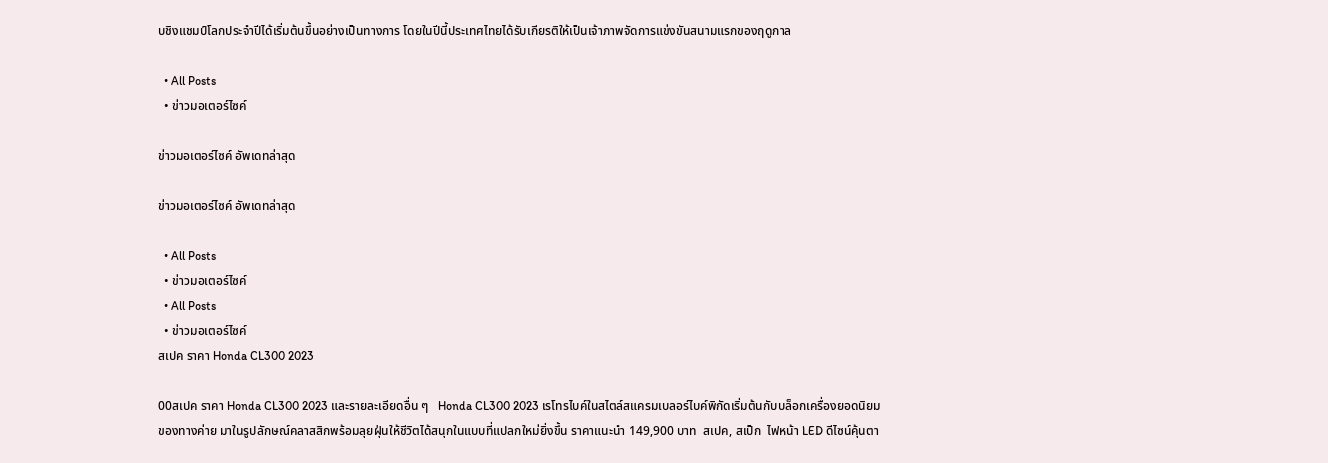บชิงแชมป์โลกประจำปีได้เริ่มต้นขึ้นอย่างเป็นทางการ โดยในปีนี้ประเทศไทยได้รับเกียรติให้เป็นเจ้าภาพจัดการแข่งขันสนามแรกของฤดูกาล

  • All Posts
  • ข่าวมอเตอร์ไซค์

ข่าวมอเตอร์ไซค์ อัพเดทล่าสุด

ข่าวมอเตอร์ไซค์ อัพเดทล่าสุด

  • All Posts
  • ข่าวมอเตอร์ไซค์
  • All Posts
  • ข่าวมอเตอร์ไซค์
สเปค ราคา Honda CL300 2023

00สเปค ราคา Honda CL300 2023 และรายละเอียดอื่น ๆ   Honda CL300 2023 เรโทรไบค์ในสไตล์สแครมเบลอร์ไบค์พิกัดเริ่มต้นกับบล็อกเครื่องยอดนิยมของทางค่าย มาในรูปลักษณ์คลาสสิกพร้อมลุยฝุ่นให้ชีวิตได้สนุกในแบบที่แปลกใหม่ยิ่งขึ้น ราคาแนะนำ 149,900 บาท  สเปค, สเป็ก  ไฟหน้า LED ดีไซน์คุ้นตา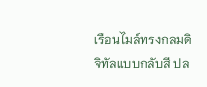เรือนไมล์ทรงกลมดิจิทัลแบบกลับสี ปล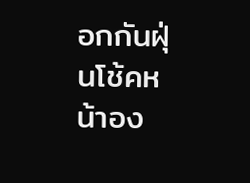อกกันฝุ่นโช้คหน้าอง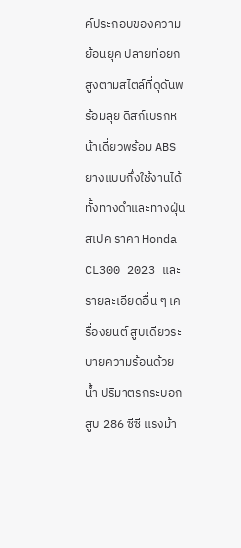ค์ประกอบของความย้อนยุค ปลายท่อยกสูงตามสไตล์ที่ดุดันพร้อมลุย ดิสก์เบรกหน้าเดี่ยวพร้อม ABS ยางแบบกึ่งใช้งานได้ทั้งทางดำและทางฝุ่น   สเปค ราคา Honda CL300 2023 และรายละเอียดอื่น ๆ เครื่องยนต์ สูบเดียวระบายความร้อนด้วยน้ำ ปริมาตรกระบอกสูบ 286 ซีซี แรงม้า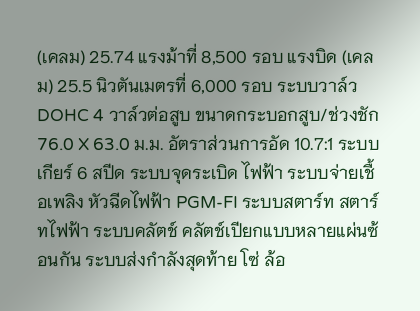(เคลม) 25.74 แรงม้าที่ 8,500 รอบ แรงบิด (เคลม) 25.5 นิวตันเมตรที่ 6,000 รอบ ระบบวาล์ว DOHC 4 วาล์วต่อสูบ ขนาดกระบอกสูบ/ช่วงชัก 76.0 X 63.0 ม.ม. อัตราส่วนการอัด 10.7:1 ระบบเกียร์ 6 สปีด ระบบจุดระเบิด ไฟฟ้า ระบบจ่ายเชื้อเพลิง หัวฉีดไฟฟ้า PGM-FI ระบบสตาร์ท สตาร์ทไฟฟ้า ระบบคลัตช์ คลัตช์เปียกแบบหลายแผ่นซ้อนกัน ระบบส่งกำลังสุดท้าย โซ่ ล้อ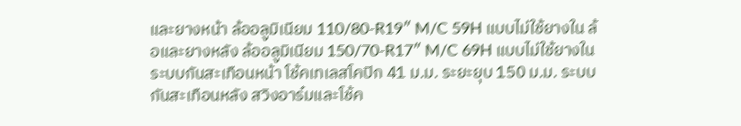และยางหน้า ล้ออลูมิเนียม 110/80-R19″ M/C 59H แบบไม่ใช้ยางใน ล้อและยางหลัง ล้ออลูมิเนียม 150/70-R17″ M/C 69H แบบไม่ใช้ยางใน ระบบกันสะเทือนหน้า โช้คเทเลสโคปิก 41 ม.ม. ระยะยุบ 150 ม.ม. ระบบกันสะเทือนหลัง สวิงอาร๋มและโช้ค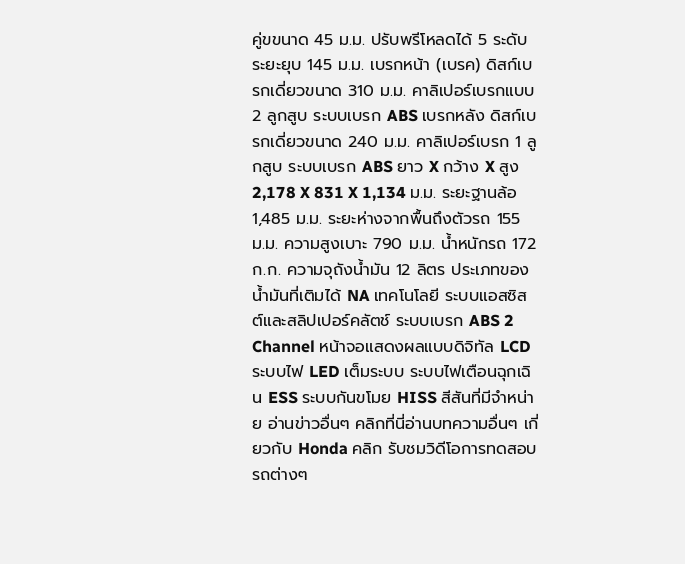คู่ขขนาด 45 ม.ม. ปรับพรีโหลดได้ 5 ระดับ ระยะยุบ 145 ม.ม. เบรกหน้า (เบรค) ดิสก์เบรกเดี่ยวขนาด 310 ม.ม. คาลิเปอร์เบรกแบบ 2 ลูกสูบ ระบบเบรก ABS เบรกหลัง ดิสก์เบรกเดี่ยวขนาด 240 ม.ม. คาลิเปอร์เบรก 1 ลูกสูบ ระบบเบรก ABS ยาว X กว้าง X สูง 2,178 X 831 X 1,134 ม.ม. ระยะฐานล้อ 1,485 ม.ม. ระยะห่างจากพื้นถึงตัวรถ 155 ม.ม. ความสูงเบาะ 790 ม.ม. น้ำหนักรถ 172 ก.ก. ความจุถังน้ำมัน 12 ลิตร ประเภทของน้ำมันที่เติมได้ NA เทคโนโลยี ระบบแอสซิสต์และสลิปเปอร์คลัตช์ ระบบเบรก ABS 2 Channel หน้าจอแสดงผลแบบดิจิทัล LCD ระบบไฟ LED เต็มระบบ ระบบไฟเตือนฉุกเฉิน ESS ระบบกันขโมย HISS สีสันที่มีจำหน่าย อ่านข่าวอื่นๆ คลิกที่นี่อ่านบทความอื่นๆ เกี่ยวกับ Honda คลิก รับชมวิดีโอการทดสอบรถต่างๆ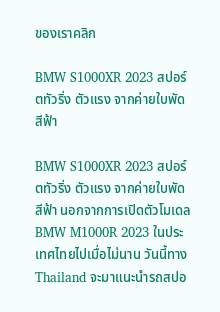ของเราคลิก

BMW S1000XR 2023 สปอร์ตทัวริ่ง ตัวแรง จากค่ายใบพัดสีฟ้า

BMW S1000XR 2023 สปอร์ตทัวริ่ง ตัวแรง จากค่ายใบพัดสีฟ้า นอกจากการเปิดตัวโมเดล BMW M1000R 2023 ในประเทศไทยไปเมื่อไม่นาน วันนี้ทาง Thailand จะมาแนะนำรถสปอ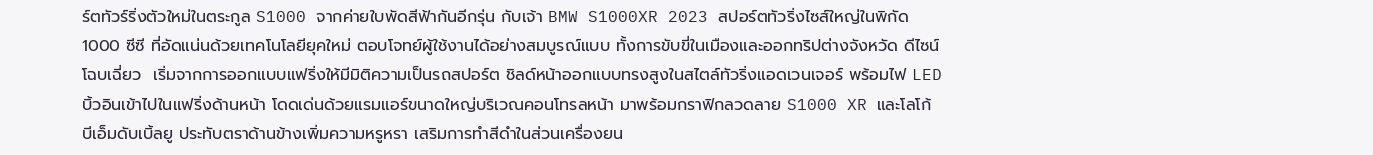ร์ตทัวร์ริ่งตัวใหม่ในตระกูล S1000 จากค่ายใบพัดสีฟ้ากันอีกรุ่น กับเจ้า BMW S1000XR 2023 สปอร์ตทัวริ่งไซส์ใหญ่ในพิกัด 1000 ซีซี ที่อัดแน่นด้วยเทคโนโลยียุคใหม่ ตอบโจทย์ผู้ใช้งานได้อย่างสมบูรณ์แบบ ทั้งการขับขี่ในเมืองและออกทริปต่างจังหวัด ดีไซน์โฉบเฉี่ยว  เริ่มจากการออกแบบแฟริ่งให้มีมิติความเป็นรถสปอร์ต ชิลด์หน้าออกแบบทรงสูงในสไตล์ทัวริ่งแอดเวนเจอร์ พร้อมไฟ LED บิ้วอินเข้าไปในแฟริ่งด้านหน้า โดดเด่นด้วยแรมแอร์ขนาดใหญ่บริเวณคอนโทรลหน้า มาพร้อมกราฟิกลวดลาย S1000 XR และโลโก้ บีเอ็มดับเบิ้ลยู ประทับตราด้านข้างเพิ่มความหรูหรา เสริมการทำสีดำในส่วนเครื่องยน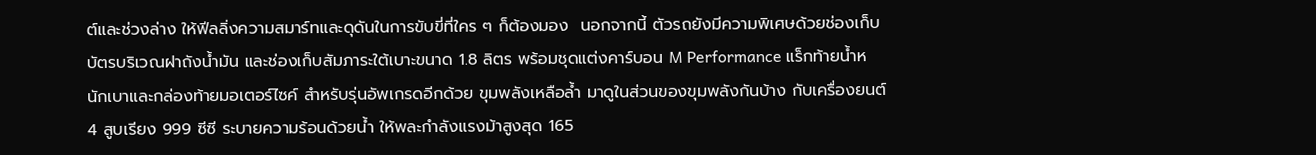ต์และช่วงล่าง ให้ฟีลลิ่งความสมาร์ทและดุดันในการขับขี่ที่ใคร ๆ ก็ต้องมอง  นอกจากนี้ ตัวรถยังมีความพิเศษด้วยช่องเก็บบัตรบริเวณฝาถังน้ำมัน และช่องเก็บสัมภาระใต้เบาะขนาด 1.8 ลิตร พร้อมชุดแต่งคาร์บอน M Performance แร็กท้ายน้ำหนักเบาและกล่องท้ายมอเตอร์ไซค์ สำหรับรุ่นอัพเกรดอีกด้วย ขุมพลังเหลือล้ำ มาดูในส่วนของขุมพลังกันบ้าง กับเครื่องยนต์ 4 สูบเรียง 999 ซีซี ระบายความร้อนด้วยน้ำ ให้พละกำลังแรงม้าสูงสุด 165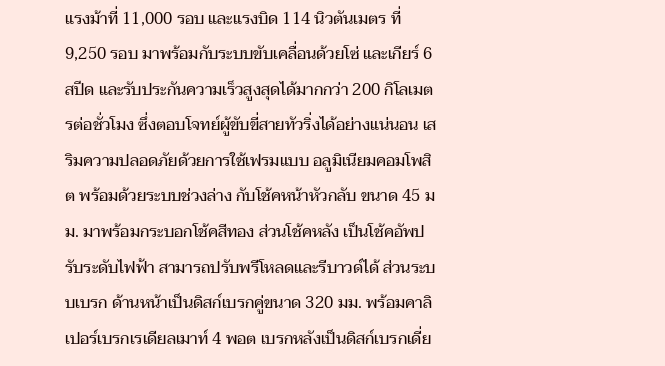แรงม้าที่ 11,000 รอบ และแรงบิด 114 นิวตันเมตร ที่ 9,250 รอบ มาพร้อมกับระบบขับเคลื่อนด้วยโซ่ และเกียร์ 6 สปีด และรับประกันความเร็วสูงสุดได้มากกว่า 200 กิโลเมตรต่อชั่วโมง ซึ่งตอบโจทย์ผู้ขับขี่สายทัวริ่งได้อย่างแน่นอน เสริมความปลอดภัยด้วยการใช้เฟรมแบบ อลูมิเนียมคอมโพสิต พร้อมด้วยระบบช่วงล่าง กับโช้คหน้าหัวกลับ ขนาด 45 มม. มาพร้อมกระบอกโช้คสีทอง ส่วนโช้คหลัง เป็นโช้คอัพปรับระดับไฟฟ้า สามารถปรับพรีโหลดและรีบาวด์ได้ ส่วนระบบเบรก ด้านหน้าเป็นดิสก์เบรกคู่ขนาด 320 มม. พร้อมคาลิเปอร์เบรกเรเดียลเมาท์ 4 พอต เบรกหลังเป็นดิสก์เบรกเดี่ย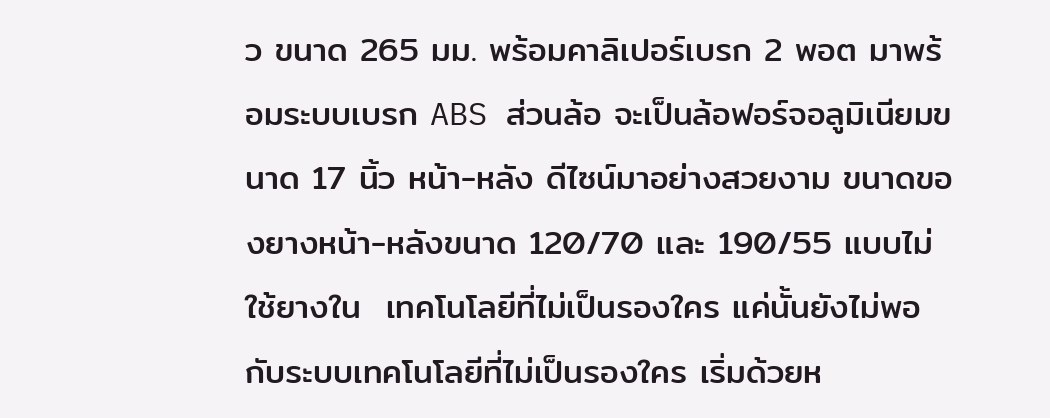ว ขนาด 265 มม. พร้อมคาลิเปอร์เบรก 2 พอต มาพร้อมระบบเบรก ABS ส่วนล้อ จะเป็นล้อฟอร์จอลูมิเนียมขนาด 17 นิ้ว หน้า-หลัง ดีไซน์มาอย่างสวยงาม ขนาดของยางหน้า-หลังขนาด 120/70 และ 190/55 แบบไม่ใช้ยางใน  เทคโนโลยีที่ไม่เป็นรองใคร แค่นั้นยังไม่พอ กับระบบเทคโนโลยีที่ไม่เป็นรองใคร เริ่มด้วยห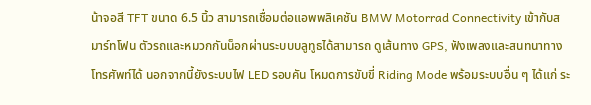น้าจอสี TFT ขนาด 6.5 นิ้ว สามารถเชื่อมต่อแอพพลิเคชัน BMW Motorrad Connectivity เข้ากับสมาร์ทโฟน ตัวรถและหมวกกันน็อกผ่านระบบบลูทูธได้สามารถ ดูเส้นทาง GPS, ฟังเพลงและสนทนาทางโทรศัพท์ได้ นอกจากนี้ยังระบบไฟ LED รอบคัน โหมดการขับขี่ Riding Mode พร้อมระบบอื่น ๆ ได้แก่ ระ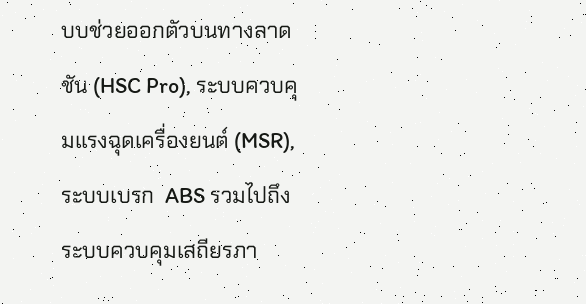บบช่วยออกตัวบนทางลาดชัน (HSC Pro), ระบบควบคุมแรงฉุดเครื่องยนต์ (MSR), ระบบเบรก  ABS รวมไปถึงระบบควบคุมเสถียรภา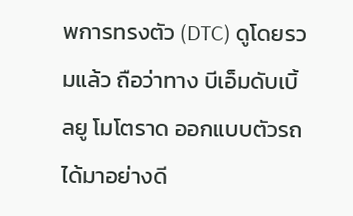พการทรงตัว (DTC) ดูโดยรวมแล้ว ถือว่าทาง บีเอ็มดับเบิ้ลยู โมโตราด ออกแบบตัวรถได้มาอย่างดี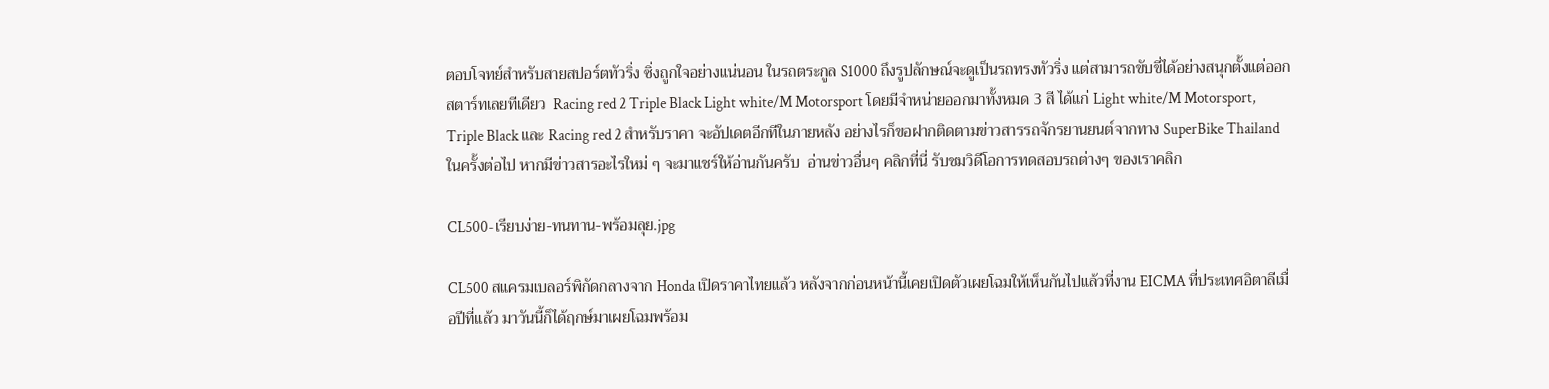ตอบโจทย์สำหรับสายสปอร์ตทัวริ่ง ซิ่งถูกใจอย่างแน่นอน ในรถตระกูล S1000 ถึงรูปลักษณ์จะดูเป็นรถทรงทัวริ่ง แต่สามารถขับขี่ได้อย่างสนุกตั้งแต่ออกสตาร์ทเลยทีเดียว  Racing red 2 Triple Black Light white/M Motorsport โดยมีจำหน่ายออกมาทั้งหมด 3 สี ได้แก่ Light white/M Motorsport, Triple Black และ Racing red 2 สำหรับราคา จะอัปเดตอีกทีในภายหลัง อย่างไรก็ขอฝากติดตามข่าวสารรถจักรยานยนต์จากทาง SuperBike Thailand ในครั้งต่อไป หากมีข่าวสารอะไรใหม่ ๆ จะมาแชร์ให้อ่านกันครับ  อ่านข่าวอื่นๆ คลิกที่นี่ รับชมวิดีโอการทดสอบรถต่างๆ ของเราคลิก

CL500-เรียบง่าย-ทนทาน-พร้อมลุย.jpg

CL500 สแครมเบลอร์พิกัดกลางจาก Honda เปิดราคาไทยแล้ว หลังจากก่อนหน้านี้เคยเปิดตัวเผยโฉมให้เห็นกันไปแล้วที่งาน EICMA ที่ประเทศอิตาลีเมื่อปีที่แล้ว มาวันนี้ก็ได้ฤกษ์มาเผยโฉมพร้อม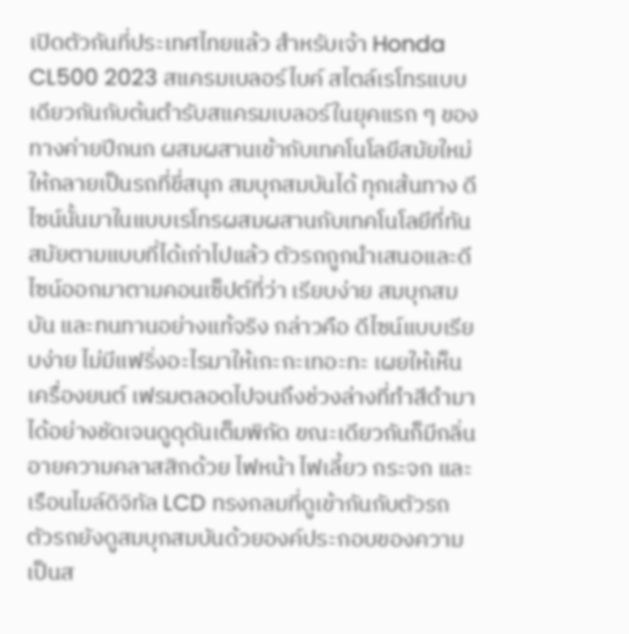เปิดตัวกันที่ประเทศไทยแล้ว สำหรับเจ้า Honda CL500 2023 สแครมเบลอร์ไบค์ สไตล์เรโทรแบบเดียวกันกับต้นตำรับสแครมเบลอร์ในยุคแรก ๆ ของทางค่ายปีกนก ผสมผสานเข้ากับเทคโนโลยีสมัยใหม่ ให้กลายเป็นรถที่ขี่สนุก สมบุกสมบันได้ ทุกเส้นทาง ดีไซน์นั้นมาในแบบเรโทรผสมผสานกับเทคโนโลยีที่ทันสมัยตามแบบที่ได้เก่าไปแล้ว ตัวรถถูกนำเสนอและดีไซน์ออกมาตามคอนเซ็ปต์ที่ว่า เรียบง่าย สมบุกสมบัน และทนทานอย่างแท้จริง กล่าวคือ ดีไซน์แบบเรียบง่าย ไม่มีแฟริ่งอะไรมาให้เกะกะเทอะทะ เผยให้เห็นเครื่องยนต์ เฟรมตลอดไปจนถึงช่วงล่างที่ทำสีดำมาได้อย่างชัดเจนดูดุดันเต็มพิกัด ขณะเดียวกันก็มีกลิ่นอายความคลาสสิกด้วย ไฟหน้า ไฟเลี้ยว กระจก และเรือนไมล์ดิจิทัล LCD ทรงกลมที่ดูเข้ากันกับตัวรถ ตัวรถยังดูสมบุกสมบันด้วยองค์ประกอบของความเป็นส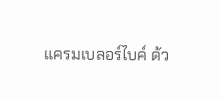แครมเบลอร์ไบค์ ด้ว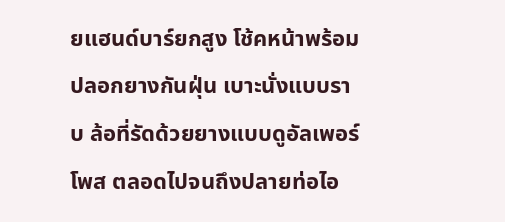ยแฮนด์บาร์ยกสูง โช้คหน้าพร้อมปลอกยางกันฝุ่น เบาะนั่งแบบราบ ล้อที่รัดด้วยยางแบบดูอัลเพอร์โพส ตลอดไปจนถึงปลายท่อไอ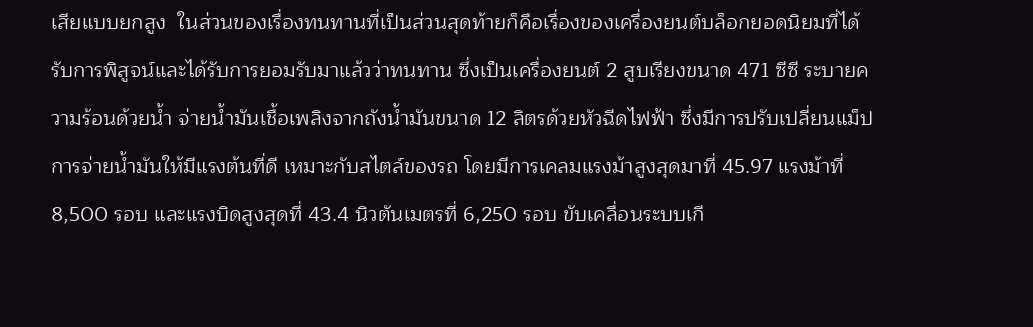เสียแบบยกสูง  ในส่วนของเรื่องทนทานที่เป็นส่วนสุดท้ายก็คือเรื่องของเครื่องยนต์บล็อกยอดนิยมที่ได้รับการพิสูจน์และได้รับการยอมรับมาแล้วว่าทนทาน ซึ่งเป็นเครื่องยนต์ 2 สูบเรียงขนาด 471 ซีซี ระบายความร้อนด้วยน้ำ จ่ายน้ำมันเชื้อเพลิงจากถังน้ำมันขนาด 12 ลิตรด้วยหัวฉีดไฟฟ้า ซึ่งมีการปรับเปลี่ยนแม็ปการจ่ายน้ำมันให้มีแรงต้นที่ดี เหมาะกับสไตล์ของรถ โดยมีการเคลมแรงม้าสูงสุดมาที่ 45.97 แรงม้าที่ 8,500 รอบ และแรงบิดสูงสุดที่ 43.4 นิวตันเมตรที่ 6,250 รอบ ขับเคลื่อนระบบเกี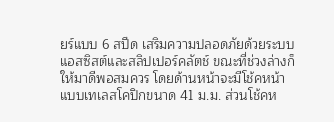ยร์แบบ 6 สปีด เสริมความปลอดภัยด้วยระบบแอสซิสต์และสลิปเปอร์คลัตช์ ขณะที่ช่วงล่างก็ให้มาดีพอสมควร โดยด้านหน้าจะมีโช้คหน้าแบบเทเลสโคปิกขนาด 41 ม.ม. ส่วนโช้คห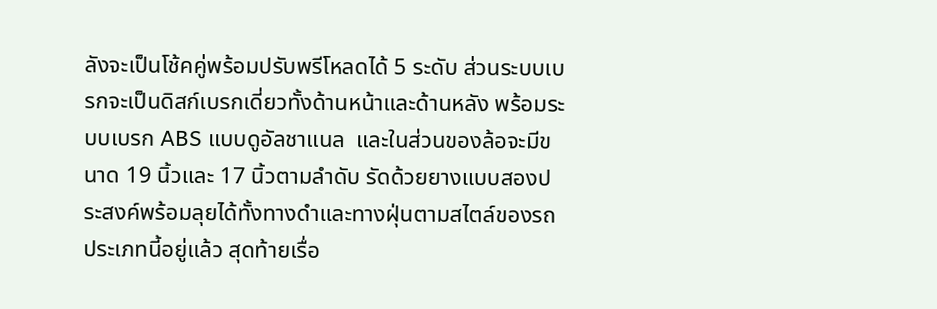ลังจะเป็นโช้คคู่พร้อมปรับพรีโหลดได้ 5 ระดับ ส่วนระบบเบรกจะเป็นดิสก์เบรกเดี่ยวทั้งด้านหน้าและด้านหลัง พร้อมระบบเบรก ABS แบบดูอัลชาแนล  และในส่วนของล้อจะมีขนาด 19 นิ้วและ 17 นิ้วตามลำดับ รัดด้วยยางแบบสองประสงค์พร้อมลุยได้ทั้งทางดำและทางฝุ่นตามสไตล์ของรถประเภทนี้อยู่แล้ว สุดท้ายเรื่อ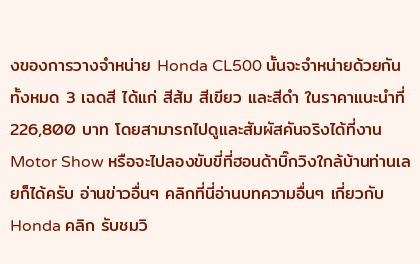งของการวางจำหน่าย Honda CL500 นั้นจะจำหน่ายด้วยกันทั้งหมด 3 เฉดสี ได้แก่ สีส้ม สีเขียว และสีดำ ในราคาแนะนำที่ 226,800 บาท โดยสามารถไปดูและสัมผัสคันจริงได้ที่งาน Motor Show หรือจะไปลองขับขี่ที่ฮอนด้าบิ๊กวิงใกล้บ้านท่านเลยก็ได้ครับ อ่านข่าวอื่นๆ คลิกที่นี่อ่านบทความอื่นๆ เกี่ยวกับ Honda คลิก รับชมวิ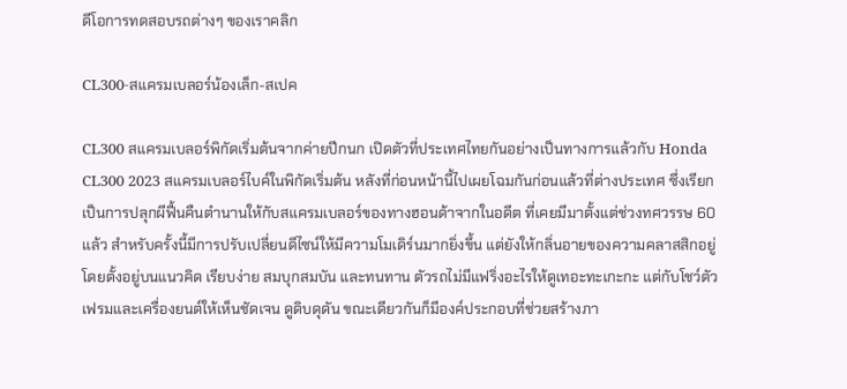ดีโอการทดสอบรถต่างๆ ของเราคลิก

CL300-สแครมเบลอร์น้องเล็ก-สเปค

CL300 สแครมเบลอร์พิกัดเริ่มต้นจากค่ายปีกนก เปิดตัวที่ประเทศไทยกันอย่างเป็นทางการแล้วกับ Honda CL300 2023 สแครมเบลอร์ไบค์ในพิกัดเริ่มต้น หลังที่ก่อนหน้านี้ไปเผยโฉมกันก่อนแล้วที่ต่างประเทศ ซึ่งเรียกเป็นการปลุกผีฟื้นคืนตำนานให้กับสแครมเบลอร์ของทางฮอนด้าจากในอดีต ที่เคยมีมาตั้งแต่ช่วงทศวรรษ 60 แล้ว สำหรับครั้งนี้มีการปรับเปลี่ยนดีไซน์ให้มีความโมเดิร์นมากยิ่งขึ้น แต่ยังให้กลิ่นอายของความคลาสสิกอยู่ โดยตั้งอยู่บนแนวคิด เรียบง่าย สมบุกสมบัน และทนทาน ตัวรถไม่มีแฟริ่งอะไรให้ดูเทอะทะเกะกะ แต่กับโชว์ตัวเฟรมและเครื่องยนต์ให้เห็นชัดเจน ดูดิบดุดัน ขณะเดียวกันก็มีองค์ประกอบที่ช่วยสร้างภา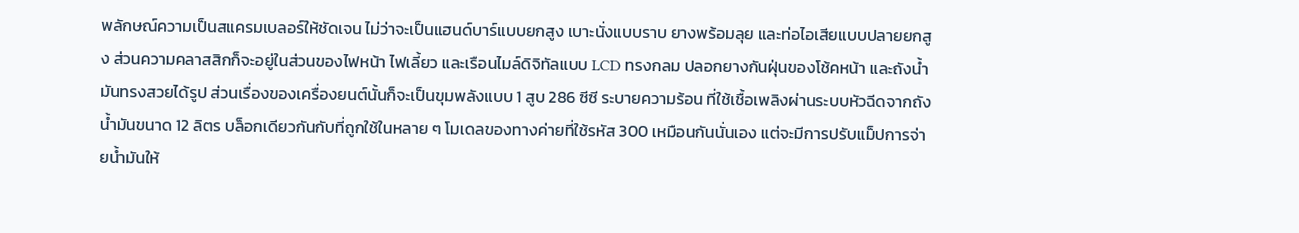พลักษณ์ความเป็นสแครมเบลอร์ให้ชัดเจน ไม่ว่าจะเป็นแฮนด์บาร์แบบยกสูง เบาะนั่งแบบราบ ยางพร้อมลุย และท่อไอเสียแบบปลายยกสูง ส่วนความคลาสสิกก็จะอยู่ในส่วนของไฟหน้า ไฟเลี้ยว และเรือนไมล์ดิจิทัลแบบ LCD ทรงกลม ปลอกยางกันฝุ่นของโช้คหน้า และถังน้ำมันทรงสวยได้รูป ส่วนเรื่องของเครื่องยนต์นั้นก็จะเป็นขุมพลังแบบ 1 สูบ 286 ซีซี ระบายความร้อน ที่ใช้เชื้อเพลิงผ่านระบบหัวฉีดจากถังน้ำมันขนาด 12 ลิตร บล็อกเดียวกันกับที่ถูกใช้ในหลาย ๆ โมเดลของทางค่ายที่ใช้รหัส 300 เหมือนกันนั่นเอง แต่จะมีการปรับแม็ปการจ่ายน้ำมันให้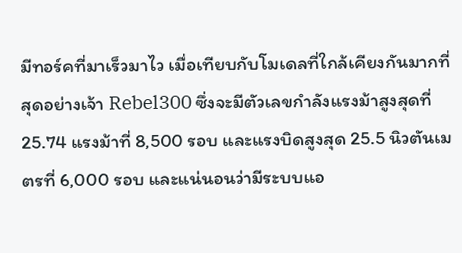มีทอร์คที่มาเร็วมาไว เมื่อเทียบกับโมเดลที่ใกล้เคียงกันมากที่สุดอย่างเจ้า Rebel300 ซึ่งจะมีตัวเลขกำลังแรงม้าสูงสุดที่ 25.74 แรงม้าที่ 8,500 รอบ และแรงบิดสูงสุด 25.5 นิวตันเมตรที่ 6,000 รอบ และแน่นอนว่ามีระบบแอ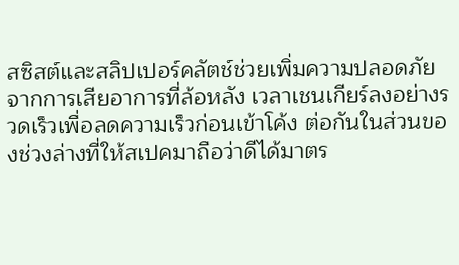สซิสต์และสลิปเปอร์คลัตช์ช่วยเพิ่มความปลอดภัยจากการเสียอาการที่ล้อหลัง เวลาเชนเกียร์ลงอย่างรวดเร็วเพื่อลดความเร็วก่อนเข้าโค้ง ต่อกันในส่วนของช่วงล่างที่ให้สเปคมาถือว่าดีได้มาตร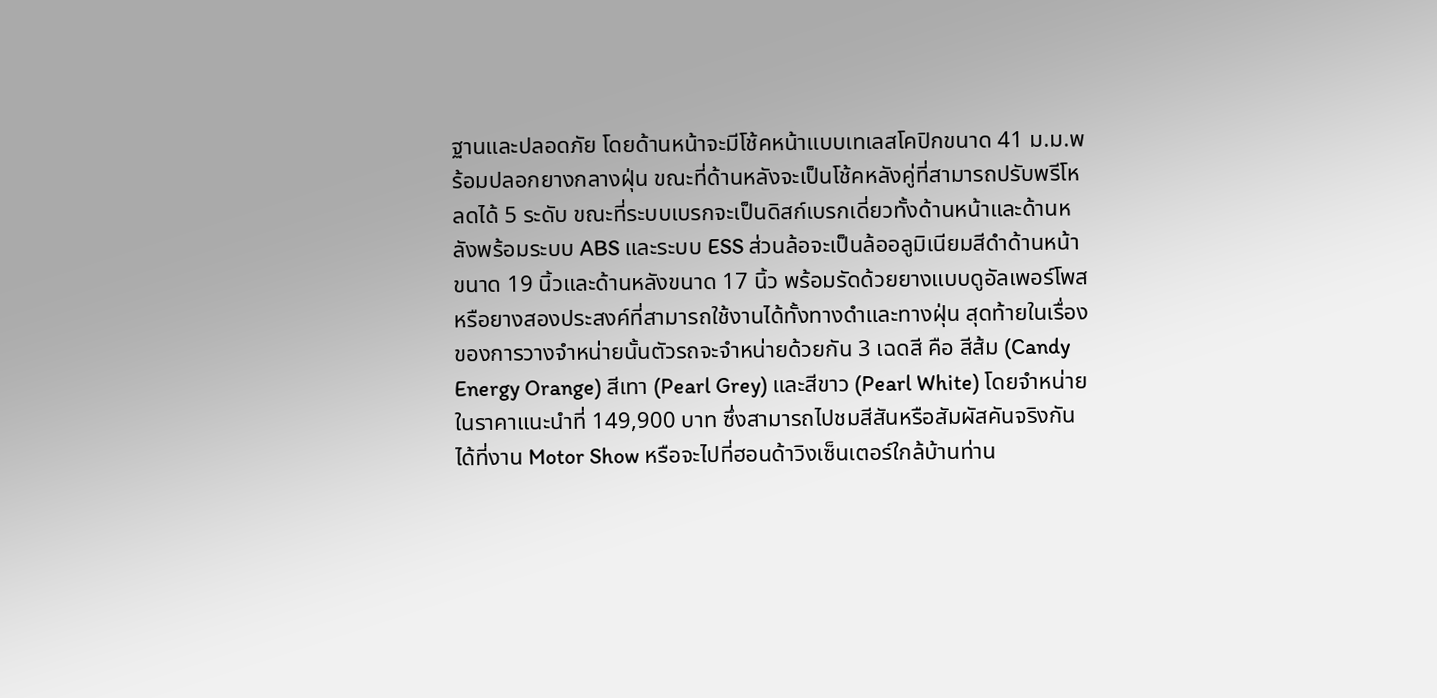ฐานและปลอดภัย โดยด้านหน้าจะมีโช้คหน้าแบบเทเลสโคปิกขนาด 41 ม.ม.พร้อมปลอกยางกลางฝุ่น ขณะที่ด้านหลังจะเป็นโช้คหลังคู่ที่สามารถปรับพรีโหลดได้ 5 ระดับ ขณะที่ระบบเบรกจะเป็นดิสก์เบรกเดี่ยวทั้งด้านหน้าและด้านหลังพร้อมระบบ ABS และระบบ ESS ส่วนล้อจะเป็นล้ออลูมิเนียมสีดำด้านหน้าขนาด 19 นิ้วและด้านหลังขนาด 17 นิ้ว พร้อมรัดด้วยยางแบบดูอัลเพอร์โพสหรือยางสองประสงค์ที่สามารถใช้งานได้ทั้งทางดำและทางฝุ่น สุดท้ายในเรื่องของการวางจำหน่ายนั้นตัวรถจะจำหน่ายด้วยกัน 3 เฉดสี คือ สีส้ม (Candy Energy Orange) สีเทา (Pearl Grey) และสีขาว (Pearl White) โดยจำหน่ายในราคาแนะนำที่ 149,900 บาท ซึ่งสามารถไปชมสีสันหรือสัมผัสคันจริงกันได้ที่งาน Motor Show หรือจะไปที่ฮอนด้าวิงเซ็นเตอร์ใกล้บ้านท่าน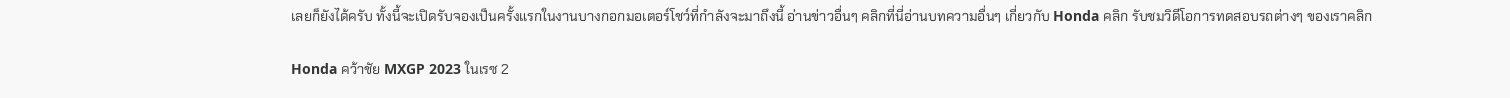เลยก็ยังได้ครับ ทั้งนี้จะเปิดรับจองเป็นครั้งแรกในงานบางกอกมอเตอร์โชว์ที่กำลังจะมาถึงนี้ อ่านข่าวอื่นๆ คลิกที่นี่อ่านบทความอื่นๆ เกี่ยวกับ Honda คลิก รับชมวิดีโอการทดสอบรถต่างๆ ของเราคลิก

Honda คว้าชัย MXGP 2023 ในเรซ 2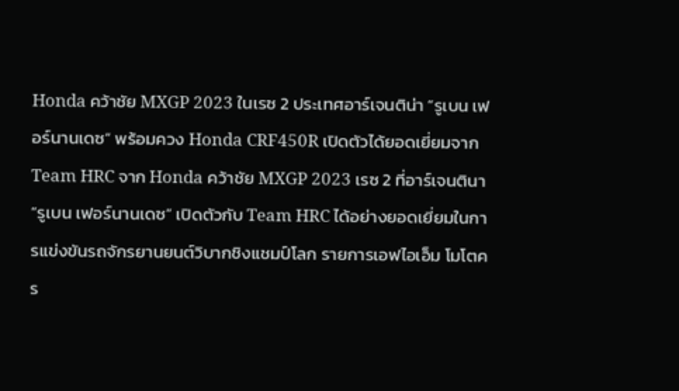Honda คว้าชัย MXGP 2023 ในเรซ 2 ประเทศอาร์เจนติน่า “รูเบน เฟอร์นานเดซ” พร้อมควง Honda CRF450R เปิดตัวได้ยอดเยี่ยมจากTeam HRC จาก Honda คว้าชัย MXGP 2023 เรซ 2 ที่อาร์เจนตินา “รูเบน เฟอร์นานเดซ” เปิดตัวกับ Team HRC ได้อย่างยอดเยี่ยมในการแข่งขันรถจักรยานยนต์วิบากชิงแชมป์โลก รายการเอฟไอเอ็ม โมโตคร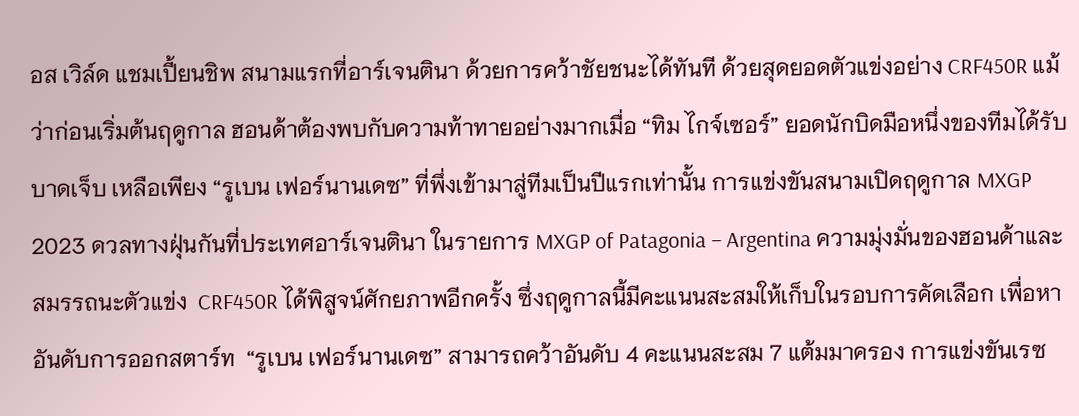อส เวิล์ด แชมเปี้ยนชิพ สนามแรกที่อาร์เจนตินา ด้วยการคว้าชัยชนะได้ทันที ด้วยสุดยอดตัวแข่งอย่าง CRF450R แม้ว่าก่อนเริ่มต้นฤดูกาล ฮอนด้าต้องพบกับความท้าทายอย่างมากเมื่อ “ทิม ไกจ์เซอร์” ยอดนักบิดมือหนึ่งของทีมได้รับบาดเจ็บ เหลือเพียง “รูเบน เฟอร์นานเดซ” ที่พึ่งเข้ามาสู่ทีมเป็นปีแรกเท่านั้น การแข่งขันสนามเปิดฤดูกาล MXGP 2023 ดวลทางฝุ่นกันที่ประเทศอาร์เจนตินา ในรายการ MXGP of Patagonia – Argentina ความมุ่งมั่นของฮอนด้าและสมรรถนะตัวแข่ง  CRF450R ได้พิสูจน์ศักยภาพอีกครั้ง ซึ่งฤดูกาลนี้มีคะแนนสะสมให้เก็บในรอบการคัดเลือก เพื่อหาอันดับการออกสตาร์ท  “รูเบน เฟอร์นานเดซ” สามารถคว้าอันดับ 4 คะแนนสะสม 7 แต้มมาครอง การแข่งขันเรซ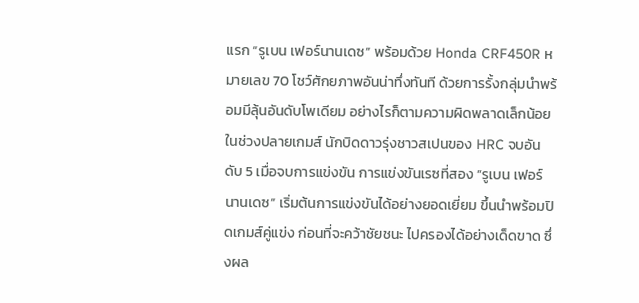แรก “รูเบน เฟอร์นานเดซ” พร้อมด้วย Honda CRF450R หมายเลข 70 โชว์ศักยภาพอันน่าทึ่งทันที ด้วยการรั้งกลุ่มนำพร้อมมีลุ้นอันดับโพเดียม อย่างไรก็ตามความผิดพลาดเล็กน้อยในช่วงปลายเกมส์ นักบิดดาวรุ่งชาวสเปนของ HRC จบอันดับ 5 เมื่อจบการแข่งขัน การแข่งขันเรซที่สอง ”รูเบน เฟอร์นานเดซ” เริ่มต้นการแข่งขันได้อย่างยอดเยี่ยม ขึ้นนำพร้อมปิดเกมส์คู่แข่ง ก่อนที่จะคว้าชัยชนะ ไปครองได้อย่างเด็ดขาด ซึ่งผล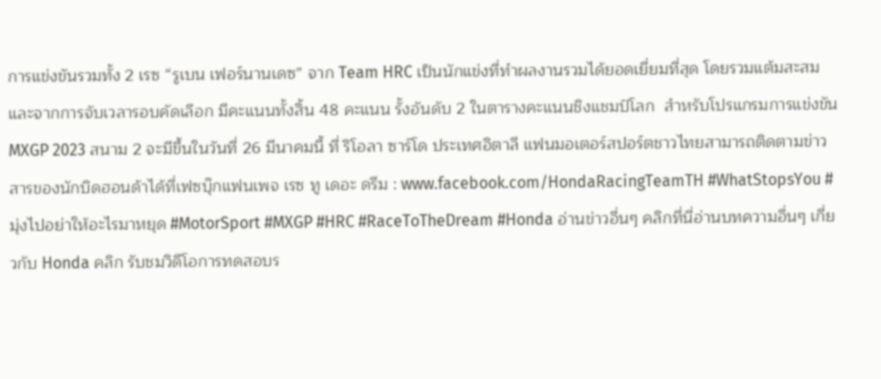การแข่งขันรวมทั้ง 2 เรซ “รูเบน เฟอร์นานเดซ” จาก Team HRC เป็นนักแข่งที่ทำผลงานรวมได้ยอดเยี่ยมที่สุด โดยรวมแต้มสะสมและจากการจับเวลารอบคัดเลือก มีคะแนนทั้งสิ้น 48 คะแนน รั้งอันดับ 2 ในตารางคะแนนชิงแชมป์โลก  สำหรับโปรแกรมการแข่งขัน MXGP 2023 สนาม 2 จะมีขึ้นในวันที่ 26 มีนาคมนี้ ที่ ริโอลา ซาร์โด ประเทศอิตาลี แฟนมอเตอร์สปอร์ตชาวไทยสามารถติดตามข่าวสารของนักบิดฮอนด้าได้ที่เฟซบุ๊กแฟนเพจ เรซ ทู เดอะ ดรีม : www.facebook.com/HondaRacingTeamTH #WhatStopsYou #มุ่งไปอย่าให้อะไรมาหยุด #MotorSport #MXGP #HRC #RaceToTheDream #Honda อ่านข่าวอื่นๆ คลิกที่นี่อ่านบทความอื่นๆ เกี่ยวกับ Honda คลิก รับชมวิดีโอการทดสอบร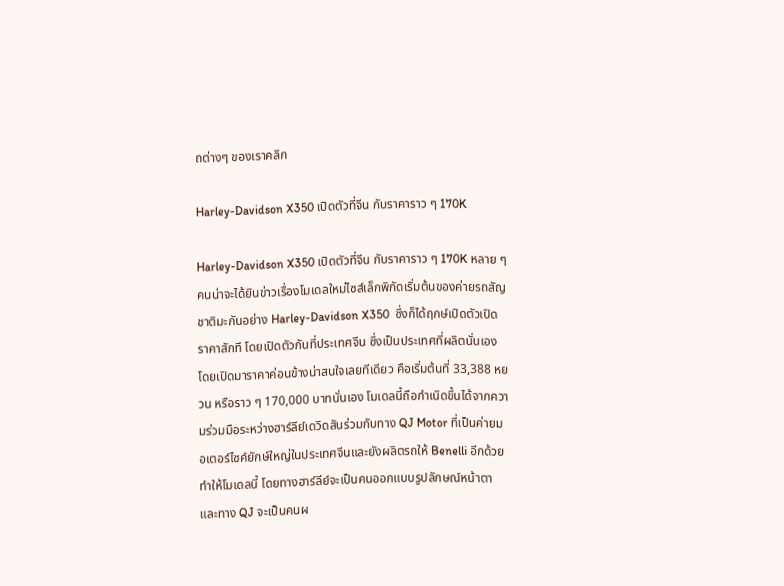ถต่างๆ ของเราคลิก

Harley-Davidson X350 เปิดตัวที่จีน กับราคาราว ๆ 170K

Harley-Davidson X350 เปิดตัวที่จีน กับราคาราว ๆ 170K หลาย ๆ คนน่าจะได้ยินข่าวเรื่องโมเดลใหม่ไซส์เล็กพิกัดเริ่มต้นของค่ายรถสัญชาติมะกันอย่าง Harley-Davidson X350  ซึ่งก็ได้ฤกษ์เปิดตัวเปิดราคาสักที โดยเปิดตัวกันที่ประเทศจีน ซึ่งเป็นประเทศที่ผลิตนั่นเอง โดยเปิดมาราคาค่อนข้างน่าสนใจเลยทีเดียว คือเริ่มต้นที่ 33,388 หยวน หรือราว ๆ 170,000 บาทนั่นเอง โมเดลนี้ถือกำเนิดขึ้นได้จากความร่วมมือระหว่างฮาร์ลีย์เดวิดสันร่วมกับทาง QJ Motor ที่เป็นค่ายมอเตอร์ไซค์ยักษ์ใหญ่ในประเทศจีนและยังผลิตรถให้ Benelli อีกด้วย ทำให้โมเดลนี้ โดยทางฮาร์ลีย์จะเป็นคนออกแบบรูปลักษณ์หน้าตา และทาง QJ จะเป็นคนผ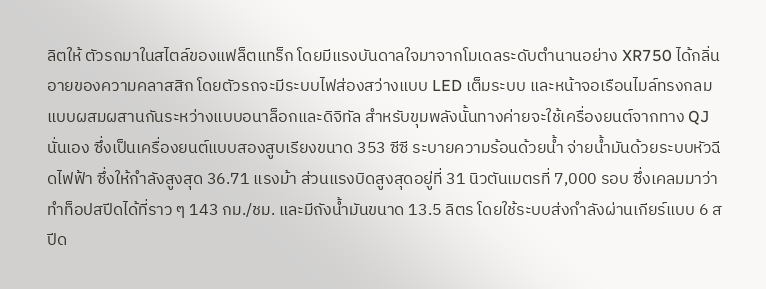ลิตให้ ตัวรถมาในสไตล์ของแฟล็ตแทร็ก โดยมีแรงบันดาลใจมาจากโมเดลระดับตำนานอย่าง XR750 ได้กลิ่นอายของความคลาสสิก โดยตัวรถจะมีระบบไฟส่องสว่างแบบ LED เต็มระบบ และหน้าจอเรือนไมล์ทรงกลมแบบผสมผสานกันระหว่างแบบอนาล็อกและดิจิทัล สำหรับขุมพลังนั้นทางค่ายจะใช้เครื่องยนต์จากทาง QJ นั่นเอง ซึ่งเป็นเครื่องยนต์แบบสองสูบเรียงขนาด 353 ซีซี ระบายความร้อนด้วยน้ำ จ่ายน้ำมันด้วยระบบหัวฉีดไฟฟ้า ซึ่งให้กำลังสูงสุด 36.71 แรงม้า ส่วนแรงบิดสูงสุดอยู่ที่ 31 นิวตันเมตรที่ 7,000 รอบ ซึ่งเคลมมาว่าทำท็อปสปีดได้ที่ราว ๆ 143 กม./ชม. และมีถังน้ำมันขนาด 13.5 ลิตร โดยใช้ระบบส่งกำลังผ่านเกียร์แบบ 6 สปีด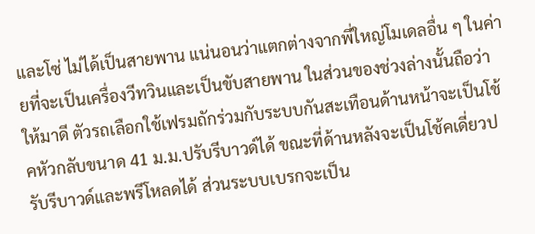และโซ่ ไม่ได้เป็นสายพาน แน่นอนว่าแตกต่างจากพี่ใหญ่โมเดลอื่น ๆ ในค่ายที่จะเป็นเครื่องวีทวินและเป็นขับสายพาน ในส่วนของช่วงล่างนั้นถือว่าให้มาดี ตัวรถเลือกใช้เฟรมถักร่วมกับระบบกันสะเทือนด้านหน้าจะเป็นโช้คหัวกลับขนาด 41 ม.ม.ปรับรีบาวด์ได้ ขณะที่ด้านหลังจะเป็นโช้คเดี่ยวปรับรีบาวด์และพรีโหลดได้ ส่วนระบบเบรกจะเป็น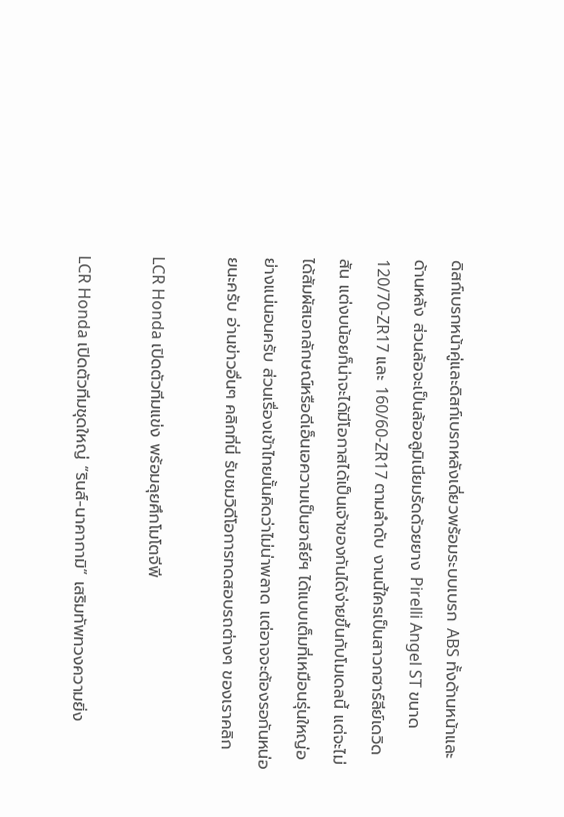ดิสก์เบรกหน้าคู่และดิสก์เบรกหลังเดี่ยวพร้อมระบบเบรก ABS ทั้งด้านหน้าและด้านหลัง ส่วนล้อจะเป็นล้ออลูมิเนียมรัดด้วยยาง Pirelli Angel ST ขนาด 120/70-ZR17 และ 160/60-ZR17 ตามลำดับ งานนี้ใครเป็นสาวกฮาร์ลีย์เดวิดสัน แต่งบน้อยก็น่าจะได้มีโอกาสได้เป็นเจ้าของกันได้ง่ายขึ้นกับโมเดลนี้ แต่จะไม่ได้สัมผัสเอกลักษณ์หรือดีเอ็นเอความเป็นฮาลีย์ฯ ได้แบบเต็มที่เหมือนรุ่นใหญ่อย่างแน่นอนครับ ส่วนเรื่องเข้าไทยนั้นคิดว่าไม่น่าพลาด แต่อาจจะต้องรอกันหน่อยนะครับ อ่านข่าวอื่นๆ คลิกที่นี่ รับชมวิดีโอการทดสอบรถต่างๆ ของเราคลิก

LCR Honda เปิดตัวทีมแข่ง พร้อมลุยศึกโมโตจีพี

LCR Honda เปิดตัวทีมชุดใหญ่ “รินส์-นาคากามิ” เสริมทัพทวงความยิ่ง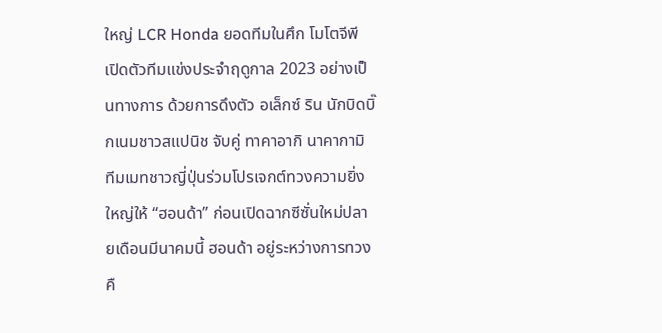ใหญ่ LCR Honda ยอดทีมในศึก โมโตจีพี เปิดตัวทีมแข่งประจำฤดูกาล 2023 อย่างเป็นทางการ ด้วยการดึงตัว อเล็กซ์ ริน นักบิดบิ๊กเนมชาวสแปนิช จับคู่ ทาคาอากิ นาคากามิ ทีมเมทชาวญี่ปุ่นร่วมโปรเจกต์ทวงความยิ่งใหญ่ให้ “ฮอนด้า” ก่อนเปิดฉากซีซั่นใหม่ปลายเดือนมีนาคมนี้ ฮอนด้า อยู่ระหว่างการทวงคื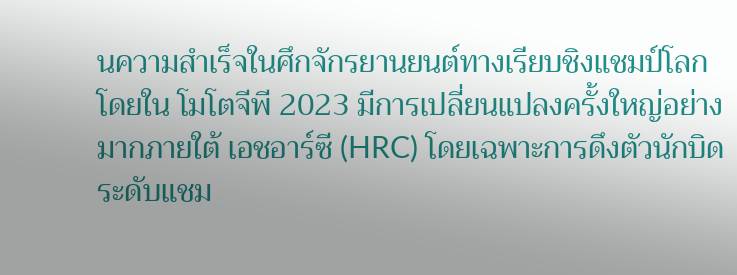นความสำเร็จในศึกจักรยานยนต์ทางเรียบชิงแชมป์โลก โดยใน โมโตจีพี 2023 มีการเปลี่ยนแปลงครั้งใหญ่อย่างมากภายใต้ เอชอาร์ซี (HRC) โดยเฉพาะการดึงตัวนักบิดระดับแชม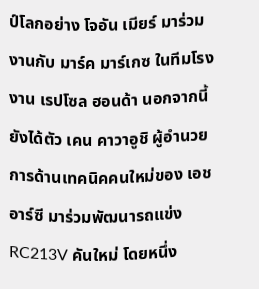ป์โลกอย่าง โจอัน เมียร์ มาร่วมงานกับ มาร์ค มาร์เกซ ในทีมโรงงาน เรปโซล ฮอนด้า นอกจากนี้ ยังได้ตัว เคน คาวาอูชิ ผู้อำนวยการด้านเทคนิคคนใหม่ของ เอชอาร์ซี มาร่วมพัฒนารถแข่ง RC213V คันใหม่ โดยหนึ่ง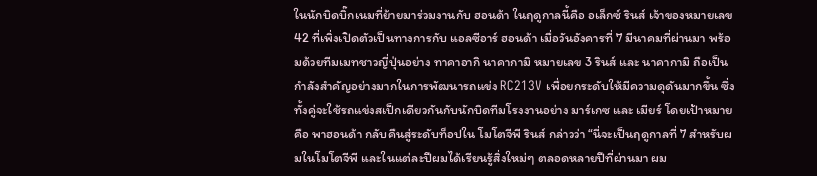ในนักบิดบิ๊กเนมที่ย้ายมาร่วมงานกับ ฮอนด้า ในฤดูกาลนี้คือ อเล็กซ์ รินส์ เจ้าของหมายเลข 42 ที่เพิ่งเปิดตัวเป็นทางการกับ แอลซีอาร์ ฮอนด้า เมื่อวันอังคารที่ 7 มีนาคมที่ผ่านมา พร้อมด้วยทีมเมทชาวญี่ปุ่นอย่าง ทาคาอากิ นาคากามิ หมายเลข 3 รินส์ และ นาคากามิ ถือเป็นกำลังสำคัญอย่างมากในการพัฒนารถแข่ง RC213V เพื่อยกระดับให้มีความดุดันมากขึ้น ซึ่งทั้งคู่จะใช้รถแข่งสเป็กเดียวกันกับนักบิดทีมโรงงานอย่าง มาร์เกซ และ เมียร์ โดยเป้าหมายคือ พาฮอนด้า กลับคืนสู่ระดับท็อปใน โมโตจีพี รินส์ กล่าวว่า “นี่จะเป็นฤดูกาลที่ 7 สำหรับผมในโมโตจีพี และในแต่ละปีผมได้เรียนรู้สิ่งใหม่ๆ ตลอดหลายปีที่ผ่านมา ผม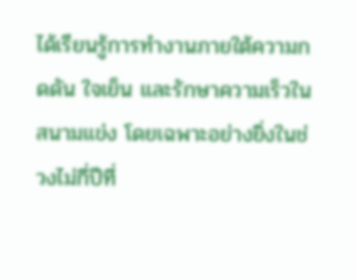ได้เรียนรู้การทำงานภายใต้ความกดดัน ใจเย็น และรักษาความเร็วในสนามแข่ง โดยเฉพาะอย่างยิ่งในช่วงไม่กี่ปีที่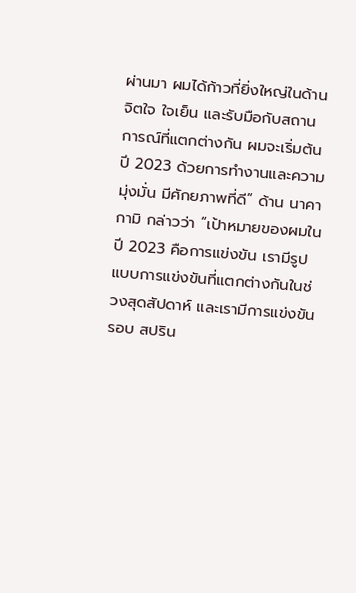ผ่านมา ผมได้ก้าวที่ยิ่งใหญ่ในด้านจิตใจ ใจเย็น และรับมือกับสถานการณ์ที่แตกต่างกัน ผมจะเริ่มต้นปี 2023 ด้วยการทำงานและความมุ่งมั่น มีศักยภาพที่ดี” ด้าน นาคากามิ กล่าวว่า “เป้าหมายของผมในปี 2023 คือการแข่งขัน เรามีรูปแบบการแข่งขันที่แตกต่างกันในช่วงสุดสัปดาห์ และเรามีการแข่งขันรอบ สปริน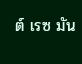ต์ เรซ มัน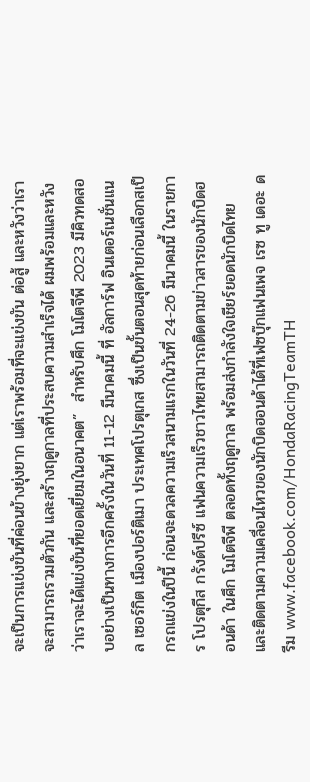จะเป็นการแข่งขันที่ค่อนข้างยุ่งยาก แต่เราพร้อมที่จะแข่งขัน ต่อสู้ และหวังว่าเราจะสามารถรวมตัวกัน และสร้างฤดูกาลที่ประสบความสำเร็จได้ ผมพร้อมและหวังว่าเราจะได้แข่งขันที่ยอดเยี่ยมในอนาคต”  สำหรับศึก โมโตจีพี 2023 มีคิวทดสอบอย่างเป็นทางการอีกครั้งในวันที่ 11-12 มีนาคมนี้ ที่ อัลการ์ฟ อินเตอร์เนชั่นแนล เซอร์กิต เมืองปอร์ติเมา ประเทศโปรตุเกส ซึ่งเป็นขั้นตอนสุดท้ายก่อนเลือกสเป็กรถแข่งในปีนี้ ก่อนจะดวลความเร็วสนามแรกในวันที่ 24-26 มีนาคมนี้ ในรายการ โปรตุกีส กรังด์ปรีซ์ แฟนความเร็วชาวไทยสามารถติดตามข่าวสารของนักบิดฮอนด้า ในศึก โมโตจีพี ตลอดทั้งฤดูกาล พร้อมส่งกำลังใจเชียร์ยอดนักบิดไทย และติดตามความเคลื่อนไหวของนักบิดฮอนด้าได้ที่เฟซบุ๊กแฟนเพจ เรซ ทู เดอะ ดรีม www.facebook.com/HondaRacingTeamTH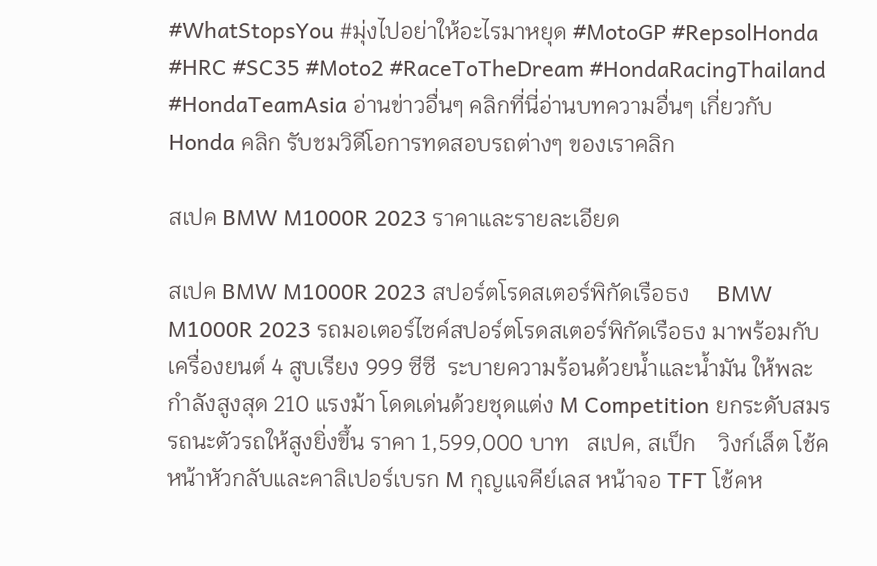#WhatStopsYou #มุ่งไปอย่าให้อะไรมาหยุด #MotoGP #RepsolHonda #HRC #SC35 #Moto2 #RaceToTheDream #HondaRacingThailand #HondaTeamAsia อ่านข่าวอื่นๆ คลิกที่นี่อ่านบทความอื่นๆ เกี่ยวกับ Honda คลิก รับชมวิดีโอการทดสอบรถต่างๆ ของเราคลิก

สเปค BMW M1000R 2023 ราคาและรายละเอียด

สเปค BMW M1000R 2023 สปอร์ตโรดสเตอร์พิกัดเรือธง     BMW M1000R 2023 รถมอเตอร์ไซค์สปอร์ตโรดสเตอร์พิกัดเรือธง มาพร้อมกับเครื่องยนต์ 4 สูบเรียง 999 ซีซี  ระบายความร้อนด้วยน้ำและน้ำมัน ให้พละกำลังสูงสุด 210 แรงม้า โดดเด่นด้วยชุดแต่ง M Competition ยกระดับสมรรถนะตัวรถให้สูงยิ่งขึ้น ราคา 1,599,000 บาท   สเปค, สเป็ก    วิงก์เล็ต โช้คหน้าหัวกลับและคาลิเปอร์เบรก M กุญแจคีย์เลส หน้าจอ TFT โช้คห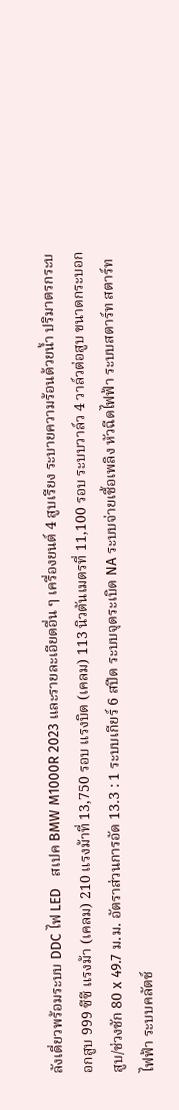ลังเดี่ยวพร้อมระบบ DDC ไฟ LED   สเปค BMW M1000R 2023 และรายละเอียดอื่น ๆ เครื่องยนต์ 4 สูบเรียง ระบายความร้อนด้วยน้ำ ปริมาตรกระบอกสูบ 999 ซีซี แรงม้า (เคลม) 210 แรงม้าที่ 13,750 รอบ แรงบิด (เคลม) 113 นิวตันเมตรที่ 11,100 รอบ ระบบวาล์ว 4 วาล์วต่อสูบ ขนาดกระบอกสูบ/ช่วงชัก 80 x 49.7 ม.ม. อัตราส่วนการอัด 13.3 : 1 ระบบเกียร์ 6 สปีด ระบบจุดระเบิด NA ระบบจ่ายเชื้อเพลิง หัวฉีดไฟฟ้า ระบบสตาร์ท สตาร์ทไฟฟ้า ระบบคลัตช์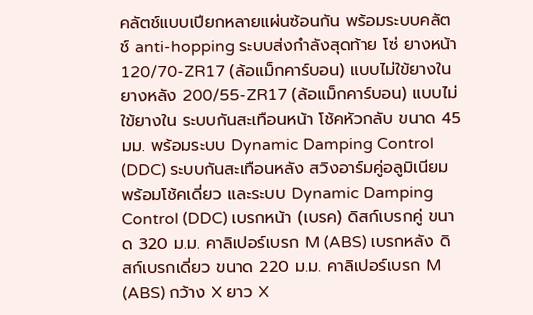คลัตช์แบบเปียกหลายแผ่นซ้อนกัน พร้อมระบบคลัตช์ anti-hopping ระบบส่งกำลังสุดท้าย โซ่ ยางหน้า 120/70-ZR17 (ล้อแม็กคาร์บอน) แบบไม่ใข้ยางใน ยางหลัง 200/55-ZR17 (ล้อแม็กคาร์บอน) แบบไม่ใข้ยางใน ระบบกันสะเทือนหน้า โช้คหัวกลับ ขนาด 45 มม. พร้อมระบบ Dynamic Damping Control (DDC) ระบบกันสะเทือนหลัง สวิงอาร์มคู่อลูมิเนียม พร้อมโช้คเดี่ยว และระบบ Dynamic Damping Control (DDC) เบรกหน้า (เบรค) ดิสก์เบรกคู่ ขนาด 320 ม.ม. คาลิเปอร์เบรก M (ABS) เบรกหลัง ดิสก์เบรกเดี่ยว ขนาด 220 ม.ม. คาลิเปอร์เบรก M (ABS) กว้าง X ยาว X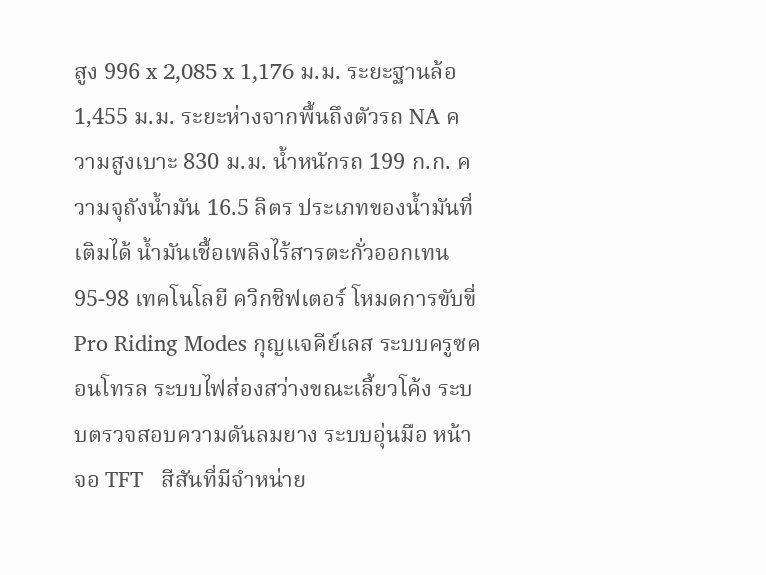สูง 996 x 2,085 x 1,176 ม.ม. ระยะฐานล้อ 1,455 ม.ม. ระยะห่างจากพื้นถึงตัวรถ NA ความสูงเบาะ 830 ม.ม. น้ำหนักรถ 199 ก.ก. ความจุถังน้ำมัน 16.5 ลิตร ประเภทของน้ำมันที่เติมได้ น้ำมันเชื้อเพลิงไร้สารตะกั่วออกเทน 95-98 เทคโนโลยี ควิกชิฟเตอร์ โหมดการขับขี่ Pro Riding Modes กุญแจคีย์เลส ระบบครูซคอนโทรล ระบบไฟส่องสว่างขณะเลี้ยวโค้ง ระบบตรวจสอบความดันลมยาง ระบบอุ่นมือ หน้าจอ TFT   สีสันที่มีจำหน่าย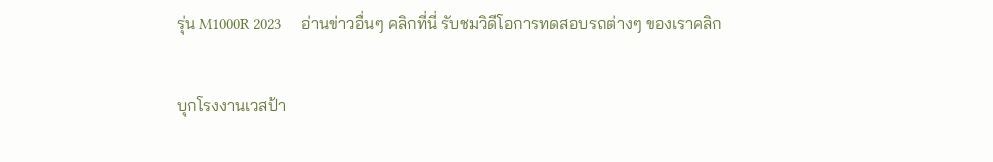รุ่น M1000R 2023     อ่านข่าวอื่นๆ คลิกที่นี่ รับชมวิดีโอการทดสอบรถต่างๆ ของเราคลิก

บุกโรงงานเวสป้า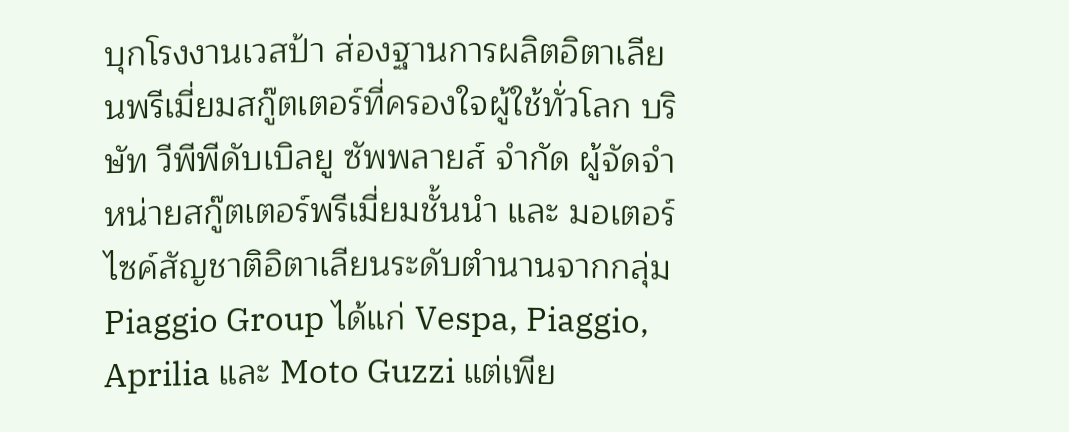บุกโรงงานเวสป้า ส่องฐานการผลิตอิตาเลียนพรีเมี่ยมสกู๊ตเตอร์ที่ครองใจผู้ใช้ทั่วโลก บริษัท วีพีพีดับเบิลยู ซัพพลายส์ จำกัด ผู้จัดจำหน่ายสกู๊ตเตอร์พรีเมี่ยมชั้นนำ และ มอเตอร์ไซค์สัญชาติอิตาเลียนระดับตำนานจากกลุ่ม Piaggio Group ได้แก่ Vespa, Piaggio, Aprilia และ Moto Guzzi แต่เพีย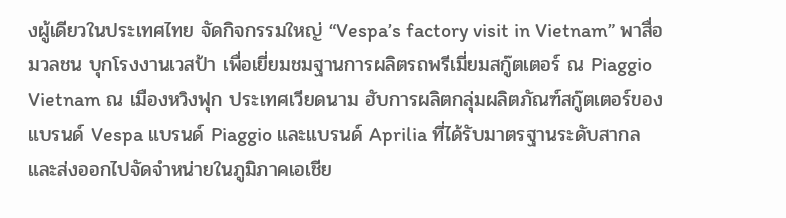งผู้เดียวในประเทศไทย จัดกิจกรรมใหญ่ “Vespa’s factory visit in Vietnam” พาสื่อมวลชน บุกโรงงานเวสป้า เพื่อเยี่ยมชมฐานการผลิตรถพรีเมี่ยมสกู๊ตเตอร์ ณ Piaggio Vietnam ณ เมืองหวิงฟุก ประเทศเวียดนาม ฮับการผลิตกลุ่มผลิตภัณฑ์สกู๊ตเตอร์ของแบรนด์ Vespa แบรนด์ Piaggio และแบรนด์ Aprilia ที่ได้รับมาตรฐานระดับสากล และส่งออกไปจัดจำหน่ายในภูมิภาคเอเชีย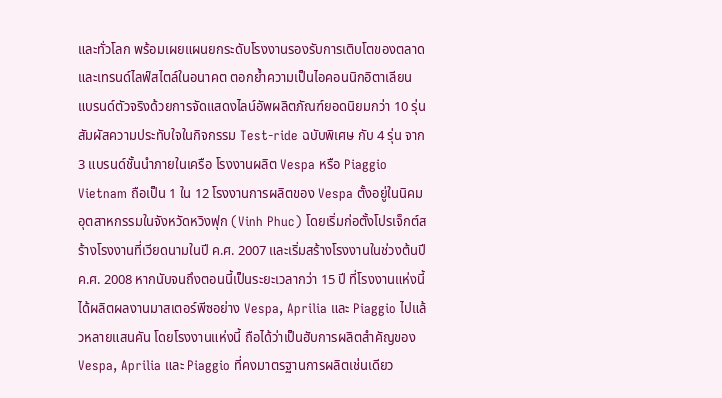และทั่วโลก พร้อมเผยแผนยกระดับโรงงานรองรับการเติบโตของตลาดและเทรนด์ไลฟ์สไตล์ในอนาคต ตอกย้ำความเป็นไอคอนนิกอิตาเลียนแบรนด์ตัวจริงด้วยการจัดแสดงไลน์อัพผลิตภัณฑ์ยอดนิยมกว่า 10 รุ่น สัมผัสความประทับใจในกิจกรรม Test-ride ฉบับพิเศษ กับ 4 รุ่น จาก 3 แบรนด์ชั้นนำภายในเครือ โรงงานผลิต Vespa หรือ Piaggio Vietnam ถือเป็น 1 ใน 12 โรงงานการผลิตของ Vespa ตั้งอยู่ในนิคมอุตสาหกรรมในจังหวัดหวิงฟุก (Vinh Phuc) โดยเริ่มก่อตั้งโปรเจ็กต์สร้างโรงงานที่เวียดนามในปี ค.ศ. 2007 และเริ่มสร้างโรงงานในช่วงต้นปี ค.ศ. 2008 หากนับจนถึงตอนนี้เป็นระยะเวลากว่า 15 ปี ที่โรงงานแห่งนี้ได้ผลิตผลงานมาสเตอร์พีซอย่าง Vespa, Aprilia และ Piaggio ไปแล้วหลายแสนคัน โดยโรงงานแห่งนี้ ถือได้ว่าเป็นฮับการผลิตสำคัญของ Vespa, Aprilia และ Piaggio ที่คงมาตรฐานการผลิตเช่นเดียว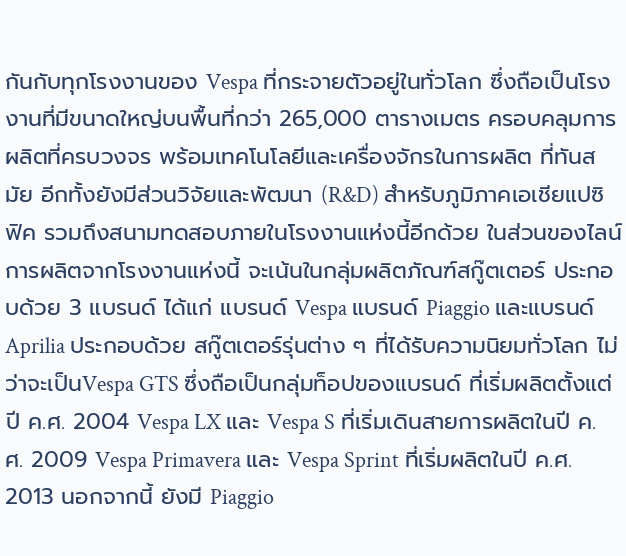กันกับทุกโรงงานของ Vespa ที่กระจายตัวอยู่ในทั่วโลก ซึ่งถือเป็นโรงงานที่มีขนาดใหญ่บนพื้นที่กว่า 265,000 ตารางเมตร ครอบคลุมการผลิตที่ครบวงจร พร้อมเทคโนโลยีและเครื่องจักรในการผลิต ที่ทันสมัย อีกทั้งยังมีส่วนวิจัยและพัฒนา (R&D) สำหรับภูมิภาคเอเชียแปซิฟิค รวมถึงสนามทดสอบภายในโรงงานแห่งนี้อีกด้วย ในส่วนของไลน์การผลิตจากโรงงานแห่งนี้ จะเน้นในกลุ่มผลิตภัณฑ์สกู๊ตเตอร์ ประกอบด้วย 3 แบรนด์ ได้แก่ แบรนด์ Vespa แบรนด์ Piaggio และแบรนด์ Aprilia ประกอบด้วย สกู๊ตเตอร์รุ่นต่าง ๆ ที่ได้รับความนิยมทั่วโลก ไม่ว่าจะเป็นVespa GTS ซึ่งถือเป็นกลุ่มท็อปของแบรนด์ ที่เริ่มผลิตตั้งแต่ ปี ค.ศ. 2004 Vespa LX และ Vespa S ที่เริ่มเดินสายการผลิตในปี ค.ศ. 2009 Vespa Primavera และ Vespa Sprint ที่เริ่มผลิตในปี ค.ศ. 2013 นอกจากนี้ ยังมี Piaggio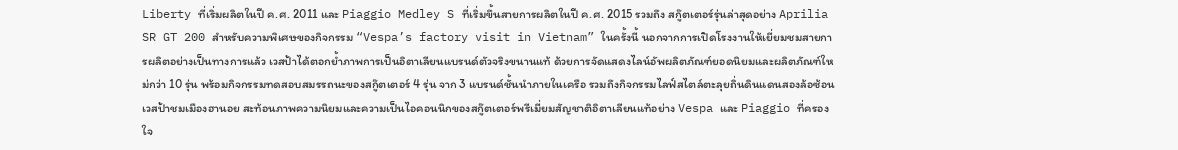Liberty ที่เริ่มผลิตในปี ค.ศ. 2011 และ Piaggio Medley S ที่เริ่มขึ้นสายการผลิตในปี ค.ศ. 2015 รวมถึง สกู๊ตเตอร์รุ่นล่าสุดอย่าง Aprilia SR GT 200 สำหรับความพิเศษของกิจกรรม “Vespa’s factory visit in Vietnam” ในครั้งนี้ นอกจากการเปิดโรงงานให้เยี่ยมชมสายการผลิตอย่างเป็นทางการแล้ว เวสป้าได้ตอกย้ำภาพการเป็นอิตาเลียนแบรนด์ตัวจริงขนานแท้ ด้วยการจัดแสดงไลน์อัพผลิตภัณฑ์ยอดนิยมและผลิตภัณฑ์ใหม่กว่า 10 รุ่น พร้อมกิจกรรมทดสอบสมรรถนะของสกู๊ตเตอร์ 4 รุ่น จาก 3 แบรนด์ชั้นนำภายในเครือ รวมถึงกิจกรรมไลฟ์สไตล์ตะลุยถิ่นดินแดนสองล้อซ้อนเวสป้าชมเมืองฮานอย สะท้อนภาพความนิยมและความเป็นไอคอนนิกของสกู๊ตเตอร์พรีเมี่ยมสัญชาติอิตาเลียนแท้อย่าง Vespa และ Piaggio ที่ครองใจ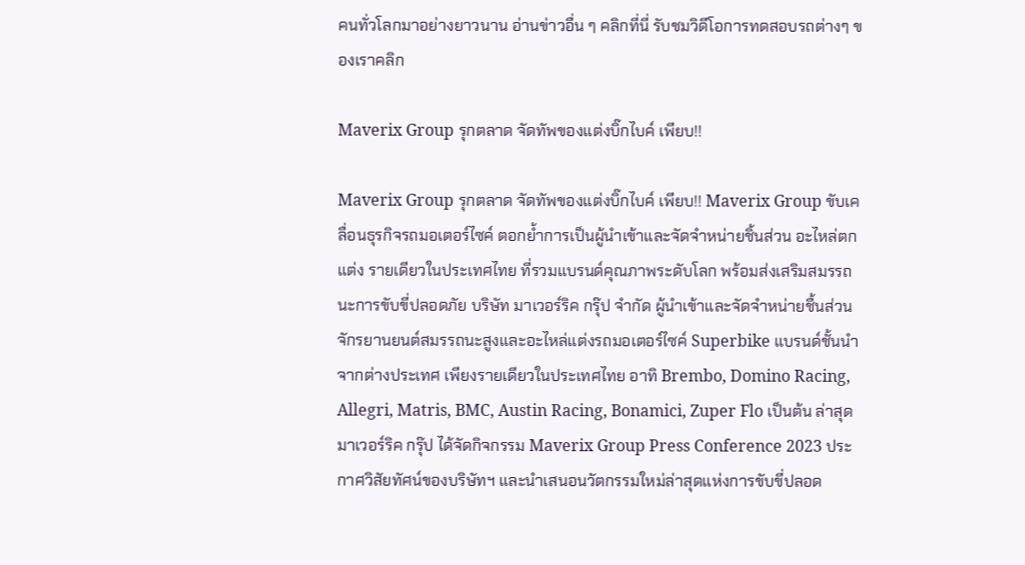คนทั่วโลกมาอย่างยาวนาน อ่านข่าวอื่น ๆ คลิกที่นี่ รับชมวิดีโอการทดสอบรถต่างๆ ของเราคลิก

Maverix Group รุกตลาด จัดทัพของแต่งบิ๊กไบค์ เพียบ!!

Maverix Group รุกตลาด จัดทัพของแต่งบิ๊กไบค์ เพียบ!! Maverix Group ขับเคลื่อนธุรกิจรถมอเตอร์ไซค์ ตอกย้ำการเป็นผู้นำเข้าและจัดจำหน่ายชิ้นส่วน อะไหล่ตกแต่ง รายเดียวในประเทศไทย ที่รวมแบรนด์คุณภาพระดับโลก พร้อมส่งเสริมสมรรถนะการขับขี่ปลอดภัย บริษัท มาเวอร์ริค กรุ๊ป จำกัด ผู้นำเข้าและจัดจำหน่ายชื้นส่วนจักรยานยนต์สมรรถนะสูงและอะไหล่แต่งรถมอเตอร์ไซค์ Superbike แบรนด์ชั้นนำจากต่างประเทศ เพียงรายเดียวในประเทศไทย อาทิ Brembo, Domino Racing, Allegri, Matris, BMC, Austin Racing, Bonamici, Zuper Flo เป็นต้น ล่าสุด มาเวอร์ริค กรุ๊ป ได้จัดกิจกรรม Maverix Group Press Conference 2023 ประกาศวิสัยทัศน์ของบริษัทฯ และนำเสนอนวัตกรรมใหม่ล่าสุดแห่งการขับขี่ปลอด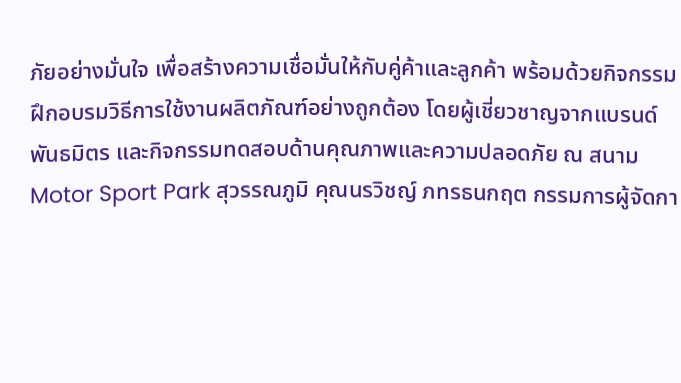ภัยอย่างมั่นใจ เพื่อสร้างความเชื่อมั่นให้กับคู่ค้าและลูกค้า พร้อมด้วยกิจกรรมฝึกอบรมวิธีการใช้งานผลิตภัณฑ์อย่างถูกต้อง โดยผู้เชี่ยวชาญจากแบรนด์พันธมิตร และกิจกรรมทดสอบด้านคุณภาพและความปลอดภัย ณ สนาม Motor Sport Park สุวรรณภูมิ คุณนรวิชญ์ ภทรธนกฤต กรรมการผู้จัดกา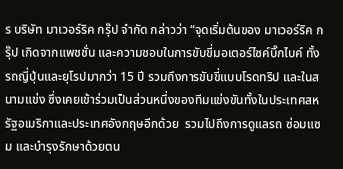ร บริษัท มาเวอร์ริค กรุ๊ป จำกัด กล่าวว่า “จุดเริ่มต้นของ มาเวอร์ริค กรุ๊ป เกิดจากแพชชั่น และความชอบในการขับขี่มอเตอร์ไซค์บิ๊กไบค์ ทั้งรถญี่ปุ่นและยุโรปมากว่า 15 ปี รวมถึงการขับขี่แบบโรดทริป และในสนามแข่ง ซึ่งเคยเข้าร่วมเป็นส่วนหนึ่งของทีมแข่งขันทั้งในประเทศสหรัฐอเมริกาและประเทศอังกฤษอีกด้วย  รวมไปถึงการดูแลรถ ซ่อมแซม และบำรุงรักษาด้วยตน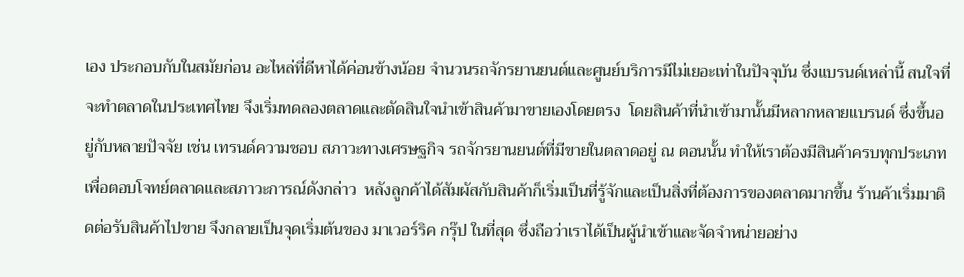เอง ประกอบกับในสมัยก่อน อะไหล่ที่ดีหาได้ค่อนข้างน้อย จำนวนรถจักรยานยนต์และศูนย์บริการมีไม่เยอะเท่าในปัจจุบัน ซึ่งแบรนด์เหล่านี้ สนใจที่จะทำตลาดในประเทศไทย จึงเริ่มทดลองตลาดและตัดสินใจนำเข้าสินค้ามาขายเองโดยตรง  โดยสินค้าที่นำเข้ามานั้นมีหลากหลายแบรนด์ ซึ่งขึ้นอยู่กับหลายปัจจัย เช่น เทรนด์ความชอบ สภาวะทางเศรษฐกิจ รถจักรยานยนต์ที่มีขายในตลาดอยู่ ณ ตอนนั้น ทำให้เราต้องมีสินค้าครบทุกประเภท เพื่อตอบโจทย์ตลาดและสภาวะการณ์ดังกล่าว  หลังลูกค้าได้สัมผัสกับสินค้าก็เริ่มเป็นที่รู้จักและเป็นสิ่งที่ต้องการของตลาดมากขึ้น ร้านค้าเริ่มมาติดต่อรับสินค้าไปขาย จึงกลายเป็นจุดเริ่มต้นของ มาเวอร์ริค กรุ๊ป ในที่สุด ซึ่งถือว่าเราได้เป็นผู้นำเข้าและจัดจำหน่ายอย่าง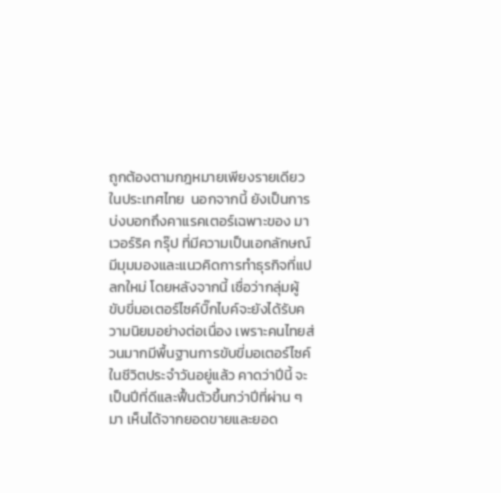ถูกต้องตามกฎหมายเพียงรายเดียวในประเทศไทย  นอกจากนี้ ยังเป็นการบ่งบอกถึงคาแรคเตอร์เฉพาะของ มาเวอร์ริค กรุ๊ป ที่มีความเป็นเอกลักษณ์ มีมุมมองและแนวคิดการทำธุรกิจที่แปลกใหม่ โดยหลังจากนี้ เชื่อว่ากลุ่มผู้ขับขี่มอเตอร์ไซค์บิ๊กไบค์จะยังได้รับความนิยมอย่างต่อเนื่อง เพราะคนไทยส่วนมากมีพื้นฐานการขับขี่มอเตอร์ไซค์ในชีวิตประจำวันอยู่แล้ว คาดว่าปีนี้ จะเป็นปีที่ดีและฟื้นตัวขึ้นกว่าปีที่ผ่าน ๆ มา เห็นได้จากยอดขายและยอด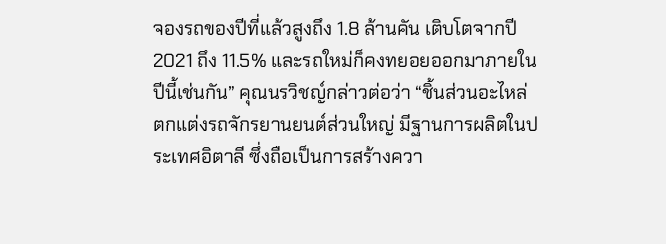จองรถของปีที่แล้วสูงถึง 1.8 ล้านคัน เติบโตจากปี 2021 ถึง 11.5% และรถใหม่ก็คงทยอยออกมาภายในปีนี้เช่นกัน” คุณนรวิชญ์กล่าวต่อว่า “ชิ้นส่วนอะไหล่ตกแต่งรถจักรยานยนต์ส่วนใหญ่ มีฐานการผลิตในประเทศอิตาลี ซึ่งถือเป็นการสร้างควา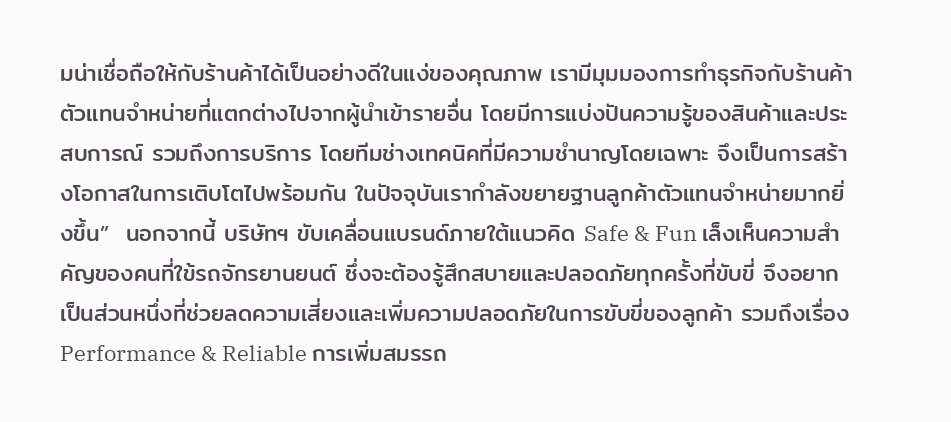มน่าเชื่อถือให้กับร้านค้าได้เป็นอย่างดีในแง่ของคุณภาพ เรามีมุมมองการทำธุรกิจกับร้านค้า ตัวแทนจำหน่ายที่แตกต่างไปจากผู้นำเข้ารายอื่น โดยมีการแบ่งปันความรู้ของสินค้าและประสบการณ์ รวมถึงการบริการ โดยทีมช่างเทคนิคที่มีความชำนาญโดยเฉพาะ จึงเป็นการสร้างโอกาสในการเติบโตไปพร้อมกัน ในปัจจุบันเรากำลังขยายฐานลูกค้าตัวแทนจำหน่ายมากยิ่งขึ้น”  นอกจากนี้ บริษัทฯ ขับเคลื่อนแบรนด์ภายใต้แนวคิด Safe & Fun เล็งเห็นความสำคัญของคนที่ใข้รถจักรยานยนต์ ซึ่งจะต้องรู้สึกสบายและปลอดภัยทุกครั้งที่ขับขี่ จึงอยากเป็นส่วนหนึ่งที่ช่วยลดความเสี่ยงและเพิ่มความปลอดภัยในการขับขี่ของลูกค้า รวมถึงเรื่อง Performance & Reliable การเพิ่มสมรรถ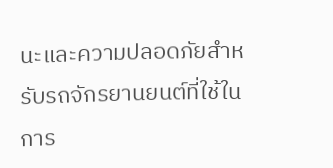นะและความปลอดภัยสำหรับรถจักรยานยนต์ที่ใช้ในการ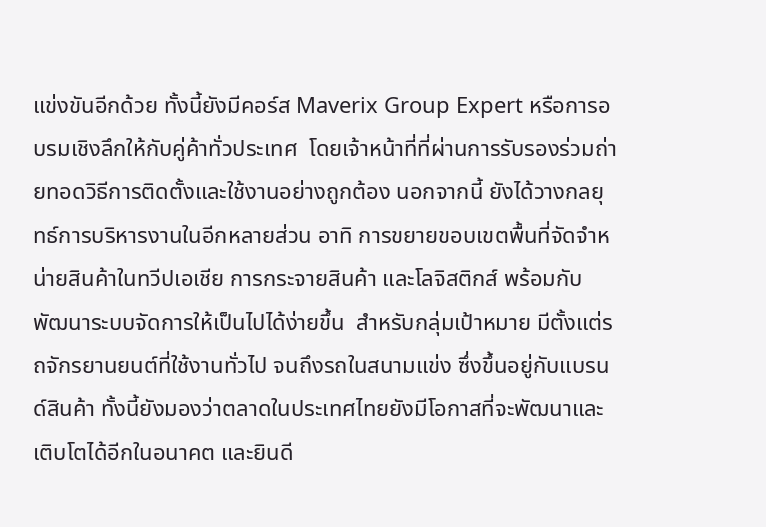แข่งขันอีกด้วย ทั้งนี้ยังมีคอร์ส Maverix Group Expert หรือการอบรมเชิงลึกให้กับคู่ค้าทั่วประเทศ  โดยเจ้าหน้าที่ที่ผ่านการรับรองร่วมถ่ายทอดวิธีการติดตั้งและใช้งานอย่างถูกต้อง นอกจากนี้ ยังได้วางกลยุทธ์การบริหารงานในอีกหลายส่วน อาทิ การขยายขอบเขตพื้นที่จัดจำหน่ายสินค้าในทวีปเอเชีย การกระจายสินค้า และโลจิสติกส์ พร้อมกับพัฒนาระบบจัดการให้เป็นไปได้ง่ายขึ้น  สำหรับกลุ่มเป้าหมาย มีตั้งแต่รถจักรยานยนต์ที่ใช้งานทั่วไป จนถึงรถในสนามแข่ง ซึ่งขึ้นอยู่กับแบรนด์สินค้า ทั้งนี้ยังมองว่าตลาดในประเทศไทยยังมีโอกาสที่จะพัฒนาและเติบโตได้อีกในอนาคต และยินดี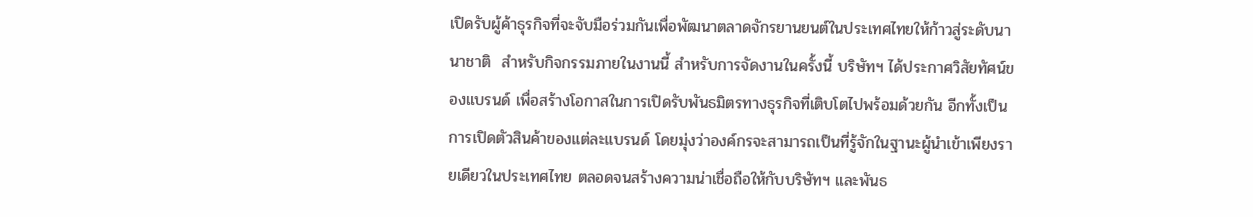เปิดรับผู้ค้าธุรกิจที่จะจับมือร่วมกันเพื่อพัฒนาตลาดจักรยานยนต์ในประเทศไทยให้ก้าวสู่ระดับนานาชาติ  สำหรับกิจกรรมภายในงานนี้ สำหรับการจัดงานในครั้งนี้ บริษัทฯ ได้ประกาศวิสัยทัศน์ของแบรนด์ เพื่อสร้างโอกาสในการเปิดรับพันธมิตรทางธุรกิจที่เติบโตไปพร้อมด้วยกัน อีกทั้งเป็นการเปิดตัวสินค้าของแต่ละแบรนด์ โดยมุ่งว่าองค์กรจะสามารถเป็นที่รู้จักในฐานะผู้นำเข้าเพียงรายเดียวในประเทศไทย ตลอดจนสร้างความน่าเชื่อถือให้กับบริษัทฯ และพันธ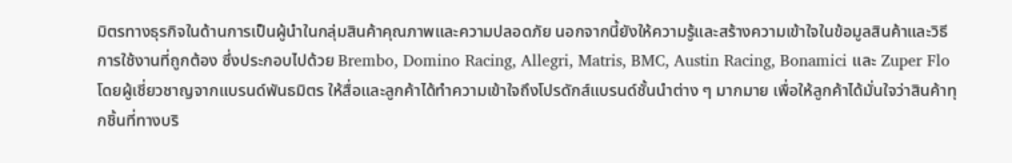มิตรทางธุรกิจในด้านการเป็นผู้นำในกลุ่มสินค้าคุณภาพและความปลอดภัย นอกจากนี้ยังให้ความรู้และสร้างความเข้าใจในข้อมูลสินค้าและวิธีการใช้งานที่ถูกต้อง ซึ่งประกอบไปด้วย Brembo, Domino Racing, Allegri, Matris, BMC, Austin Racing, Bonamici และ Zuper Flo โดยผู้เชี่ยวชาญจากแบรนด์พันธมิตร ให้สื่อและลูกค้าได้ทำความเข้าใจถึงโปรดักส์แบรนด์ชั้นนำต่าง ๆ มากมาย เพื่อให้ลูกค้าได้มั่นใจว่าสินค้าทุกชิ้นที่ทางบริ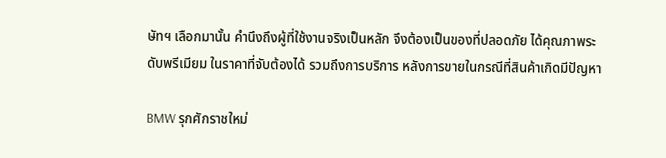ษัทฯ เลือกมานั้น คำนึงถึงผู้ที่ใช้งานจริงเป็นหลัก จึงต้องเป็นของที่ปลอดภัย ได้คุณภาพระดับพรีเมียม ในราคาที่จับต้องได้ รวมถึงการบริการ หลังการขายในกรณีที่สินค้าเกิดมีปัญหา

BMW รุกศักราชใหม่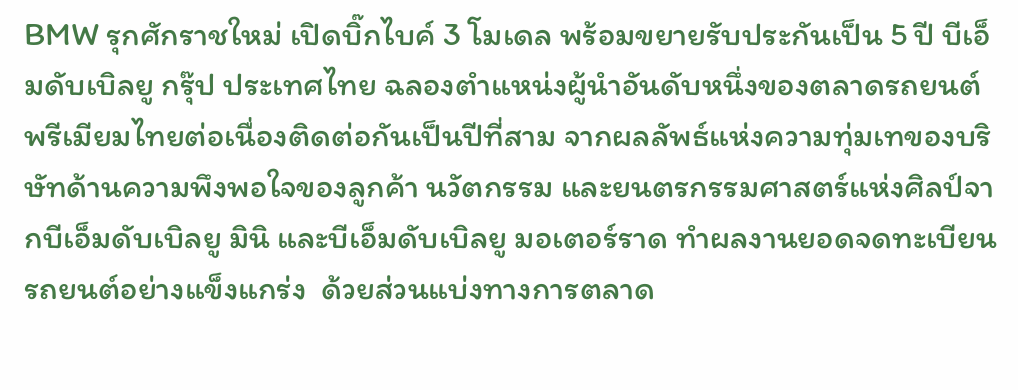BMW รุกศักราชใหม่ เปิดบิ๊กไบค์ 3 โมเดล พร้อมขยายรับประกันเป็น 5 ปี บีเอ็มดับเบิลยู กรุ๊ป ประเทศไทย ฉลองตำแหน่งผู้นำอันดับหนึ่งของตลาดรถยนต์พรีเมียมไทยต่อเนื่องติดต่อกันเป็นปีที่สาม จากผลลัพธ์แห่งความทุ่มเทของบริษัทด้านความพึงพอใจของลูกค้า นวัตกรรม และยนตรกรรมศาสตร์แห่งศิลป์จากบีเอ็มดับเบิลยู มินิ และบีเอ็มดับเบิลยู มอเตอร์ราด ทำผลงานยอดจดทะเบียนรถยนต์อย่างแข็งแกร่ง  ด้วยส่วนแบ่งทางการตลาด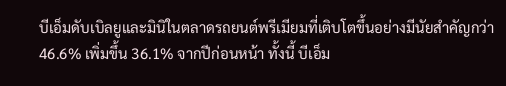บีเอ็มดับเบิลยูและมินิในตลาดรถยนต์พรีเมียมที่เติบโตขึ้นอย่างมีนัยสำคัญกว่า 46.6% เพิ่มขึ้น 36.1% จากปีก่อนหน้า ทั้งนี้ บีเอ็ม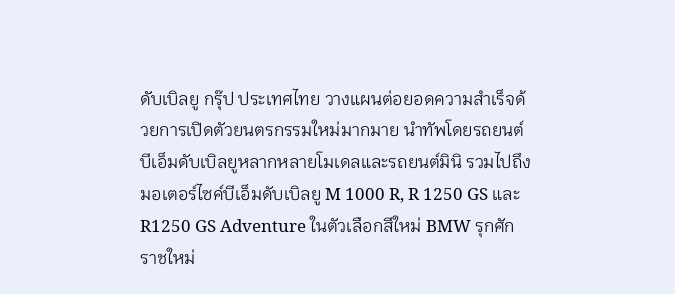ดับเบิลยู กรุ๊ป ประเทศไทย วางแผนต่อยอดความสำเร็จด้วยการเปิดตัวยนตรกรรมใหม่มากมาย นำทัพโดยรถยนต์บีเอ็มดับเบิลยูหลากหลายโมเดลและรถยนต์มินิ รวมไปถึงมอเตอร์ไซค์บีเอ็มดับเบิลยู M 1000 R, R 1250 GS และ R1250 GS Adventure ในตัวเลือกสีใหม่ BMW รุกศักราชใหม่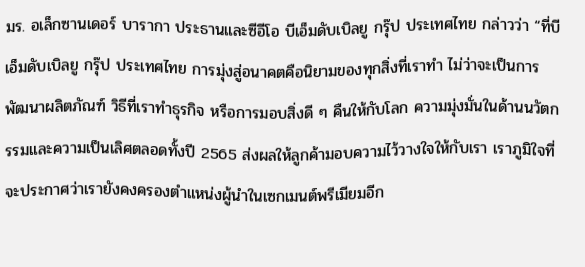มร. อเล็กซานเดอร์ บารากา ประธานและซีอีโอ บีเอ็มดับเบิลยู กรุ๊ป ประเทศไทย กล่าวว่า “ที่บีเอ็มดับเบิลยู กรุ๊ป ประเทศไทย การมุ่งสู่อนาคตคือนิยามของทุกสิ่งที่เราทำ ไม่ว่าจะเป็นการพัฒนาผลิตภัณฑ์ วิธีที่เราทำธุรกิจ หรือการมอบสิ่งดี ๆ คืนให้กับโลก ความมุ่งมั่นในด้านนวัตกรรมและความเป็นเลิศตลอดทั้งปี 2565 ส่งผลให้ลูกค้ามอบความไว้วางใจให้กับเรา เราภูมิใจที่จะประกาศว่าเรายังคงครองตำแหน่งผู้นำในเซกเมนต์พรีเมียมอีก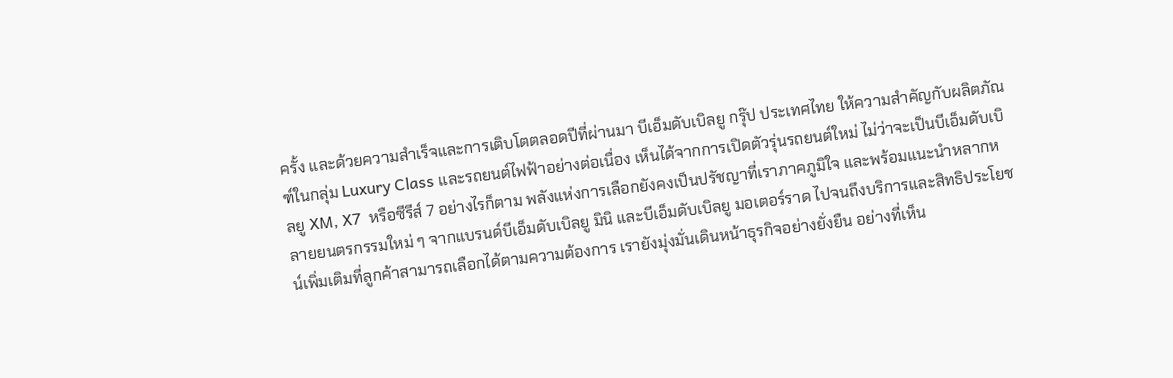ครั้ง และด้วยความสำเร็จและการเติบโตตลอดปีที่ผ่านมา บีเอ็มดับเบิลยู กรุ๊ป ประเทศไทย ให้ความสำคัญกับผลิตภัณฑ์ในกลุ่ม Luxury Class และรถยนต์ไฟฟ้าอย่างต่อเนื่อง เห็นได้จากการเปิดตัวรุ่นรถยนต์ใหม่ ไม่ว่าจะเป็นบีเอ็มดับเบิลยู XM, X7  หรือซีรีส์ 7 อย่างไรก็ตาม พลังแห่งการเลือกยังคงเป็นปรัชญาที่เราภาคภูมิใจ และพร้อมแนะนำหลากหลายยนตรกรรมใหม่ ๆ จากแบรนด์บีเอ็มดับเบิลยู มินิ และบีเอ็มดับเบิลยู มอเตอร์ราด ไปจนถึงบริการและสิทธิประโยชน์เพิ่มเติมที่ลูกค้าสามารถเลือกได้ตามความต้องการ เรายังมุ่งมั่นเดินหน้าธุรกิจอย่างยั่งยืน อย่างที่เห็น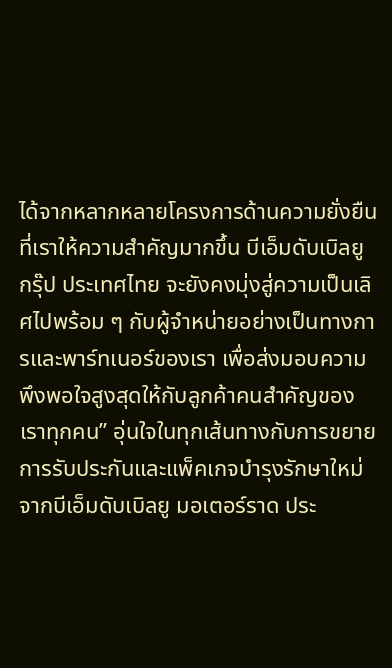ได้จากหลากหลายโครงการด้านความยั่งยืนที่เราให้ความสำคัญมากขึ้น บีเอ็มดับเบิลยู กรุ๊ป ประเทศไทย จะยังคงมุ่งสู่ความเป็นเลิศไปพร้อม ๆ กับผู้จำหน่ายอย่างเป็นทางการและพาร์ทเนอร์ของเรา เพื่อส่งมอบความพึงพอใจสูงสุดให้กับลูกค้าคนสำคัญของเราทุกคน” อุ่นใจในทุกเส้นทางกับการขยายการรับประกันและแพ็คเกจบำรุงรักษาใหม่จากบีเอ็มดับเบิลยู มอเตอร์ราด ประ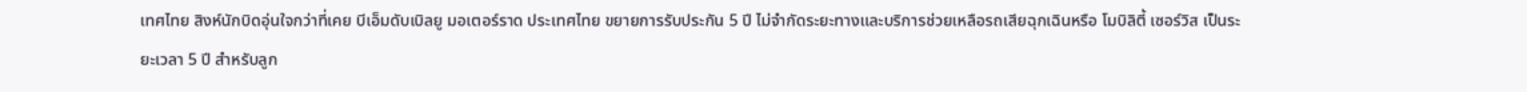เทศไทย สิงห์นักบิดอุ่นใจกว่าที่เคย บีเอ็มดับเบิลยู มอเตอร์ราด ประเทศไทย ขยายการรับประกัน 5 ปี ไม่จำกัดระยะทางและบริการช่วยเหลือรถเสียฉุกเฉินหรือ โมบิลิตี้ เซอร์วิส เป็นระยะเวลา 5 ปี สำหรับลูก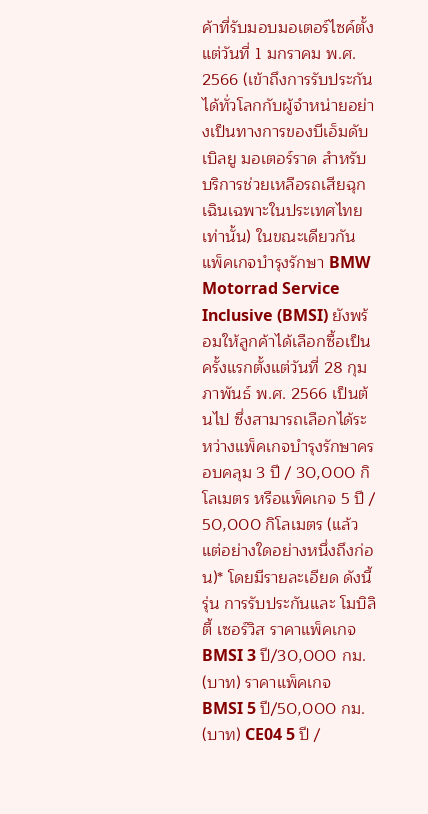ค้าที่รับมอบมอเตอร์ไซค์ตั้งแต่วันที่ 1 มกราคม พ.ศ. 2566 (เข้าถึงการรับประกันได้ทั่วโลกกับผู้จำหน่ายอย่างเป็นทางการของบีเอ็มดับเบิลยู มอเตอร์ราด สำหรับบริการช่วยเหลือรถเสียฉุกเฉินเฉพาะในประเทศไทยเท่านั้น) ในขณะเดียวกัน แพ็คเกจบำรุงรักษา BMW Motorrad Service Inclusive (BMSI) ยังพร้อมให้ลูกค้าได้เลือกซื้อเป็น ครั้งแรกตั้งแต่วันที่ 28 กุมภาพันธ์ พ.ศ. 2566 เป็นต้นไป ซึ่งสามารถเลือกได้ระหว่างแพ็คเกจบำรุงรักษาครอบคลุม 3 ปี / 30,000 กิโลเมตร หรือแพ็คเกจ 5 ปี / 50,000 กิโลเมตร (แล้วแต่อย่างใดอย่างหนึ่งถึงก่อน)* โดยมีรายละเอียด ดังนี้ รุ่น การรับประกันและ โมบิลิตี้ เซอร์วิส ราคาแพ็คเกจ BMSI 3 ปี/30,000 กม. (บาท) ราคาแพ็คเกจ BMSI 5 ปี/50,000 กม. (บาท) CE04 5 ปี /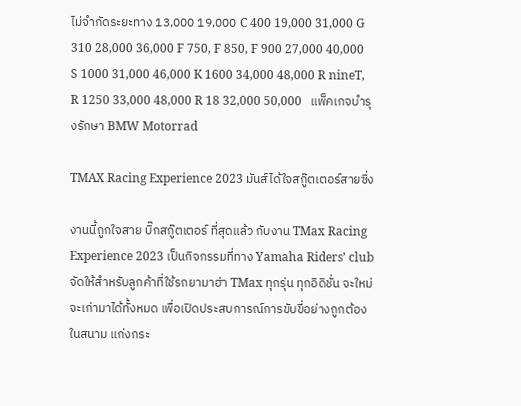ไม่จำกัดระยะทาง 13,000 19,000 C 400 19,000 31,000 G 310 28,000 36,000 F 750, F 850, F 900 27,000 40,000 S 1000 31,000 46,000 K 1600 34,000 48,000 R nineT, R 1250 33,000 48,000 R 18 32,000 50,000   แพ็คเกจบำรุงรักษา BMW Motorrad

TMAX Racing Experience 2023 มันส์ได้ใจสกู๊ตเตอร์สายซิ่ง

งานนี้ถูกใจสาย บิ๊กสกู๊ตเตอร์ ที่สุดแล้ว กับงาน TMax Racing Experience 2023 เป็นกิจกรรมที่ทาง Yamaha Riders’ club จัดให้สำหรับลูกค้าที่ใช้รถยามาฮ่า TMax ทุกรุ่น ทุกอิดิชั่น จะใหม่จะเก่ามาได้ทั้งหมด เพื่อเปิดประสบการณ์การขับขี่อย่างถูกต้องในสนาม แก่งกระ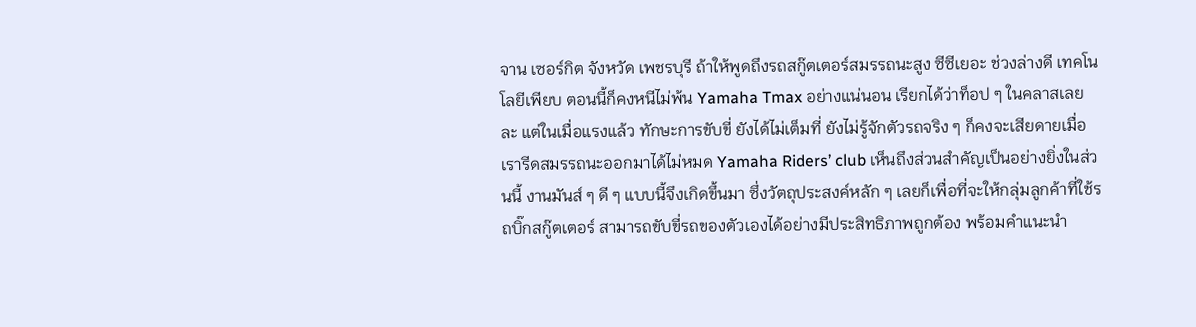จาน เซอร์กิต จังหวัด เพชรบุรี ถ้าให้พูดถึงรถสกู๊ตเตอร์สมรรถนะสูง ซีซีเยอะ ช่วงล่างดี เทคโนโลยีเพียบ ตอนนี้ก็คงหนีไม่พ้น Yamaha Tmax อย่างแน่นอน เรียกได้ว่าท็อป ๆ ในคลาสเลยละ แต่ในเมื่อแรงแล้ว ทักษะการขับขี่ ยังได้ไม่เต็มที่ ยังไม่รู้จักตัวรถจริง ๆ ก็คงจะเสียดายเมื่อเรารีดสมรรถนะออกมาได้ไม่หมด Yamaha Riders’ club เห็นถึงส่วนสำคัญเป็นอย่างยิ่งในส่วนนี้ งานมันส์ ๆ ดี ๆ แบบนี้จึงเกิดขึ้นมา ซึ่งวัตถุประสงค์หลัก ๆ เลยก็เพื่อที่จะให้กลุ่มลูกค้าที่ใช้รถบิ๊กสกู๊ตเตอร์ สามารถขับขี่รถของตัวเองได้อย่างมีประสิทธิภาพถูกต้อง พร้อมคำแนะนำ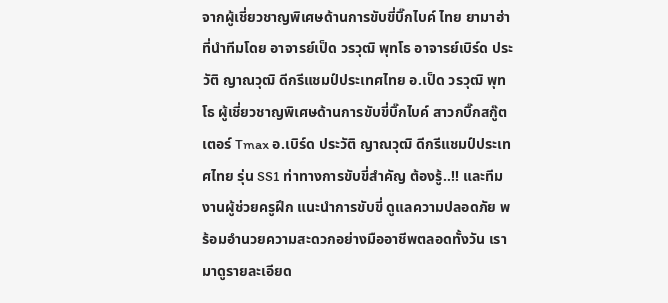จากผู้เชี่ยวชาญพิเศษด้านการขับขี่บิ๊กไบค์ ไทย ยามาฮ่า ที่นำทีมโดย อาจารย์เป็ด วรวุฒิ พุทโธ อาจารย์เบิร์ด ประวัติ ญาณวุฒิ ดีกรีแชมป์ประเทศไทย อ.เป็ด วรวุฒิ พุทโธ ผู้เชี่ยวชาญพิเศษด้านการขับขี่บิ๊กไบค์ สาวกบิ๊กสกู๊ตเตอร์ Tmax อ.เบิร์ด ประวัติ ญาณวุฒิ ดีกรีแชมป์ประเทศไทย รุ่น SS1 ท่าทางการขับขี่สำคัญ ต้องรู้..!! และทีมงานผู้ช่วยครูฝึก แนะนำการขับขี่ ดูแลความปลอดภัย พร้อมอำนวยความสะดวกอย่างมืออาชีพตลอดทั้งวัน เรามาดูรายละเอียด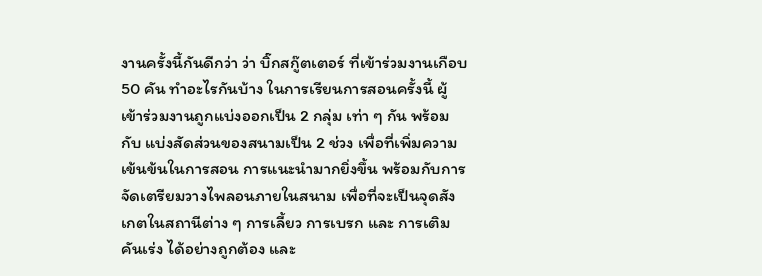งานครั้งนี้กันดีกว่า ว่า บิ๊กสกู๊ตเตอร์ ที่เข้าร่วมงานเกือบ 50 คัน ทำอะไรกันบ้าง ในการเรียนการสอนครั้งนี้ ผู้เข้าร่วมงานถูกแบ่งออกเป็น 2 กลุ่ม เท่า ๆ กัน พร้อมกับ แบ่งสัดส่วนของสนามเป็น 2 ช่วง เพื่อที่เพิ่มความเข้นข้นในการสอน การแนะนำมากยิ่งขึ้น พร้อมกับการจัดเตรียมวางไพลอนภายในสนาม เพื่อที่จะเป็นจุดสังเกตในสถานีต่าง ๆ การเลี้ยว การเบรก และ การเติมคันเร่ง ได้อย่างถูกต้อง และ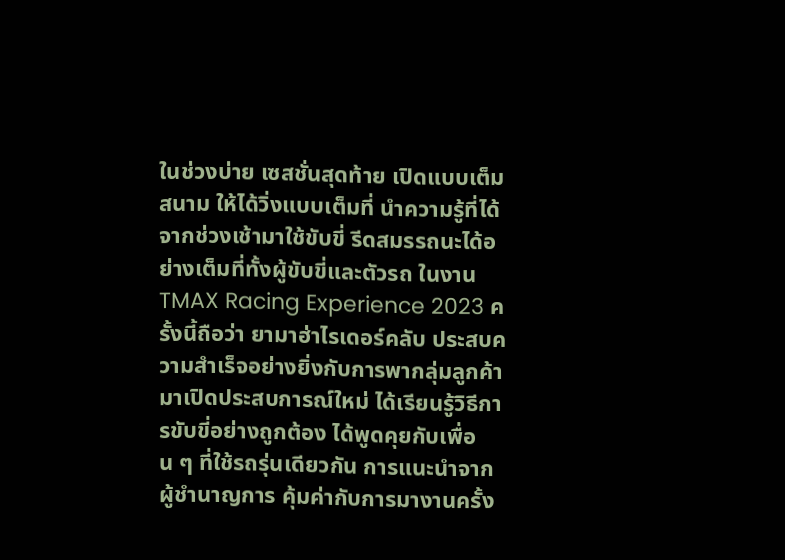ในช่วงบ่าย เซสชั่นสุดท้าย เปิดแบบเต็มสนาม ให้ได้วิ่งแบบเต็มที่ นำความรู้ที่ได้จากช่วงเช้ามาใช้ขับขี่ รีดสมรรถนะได้อย่างเต็มที่ทั้งผู้ขับขี่และตัวรถ ในงาน TMAX Racing Experience 2023 ครั้งนี้ถือว่า ยามาฮ่าไรเดอร์คลับ ประสบความสำเร็จอย่างยิ่งกับการพากลุ่มลูกค้ามาเปิดประสบการณ์ใหม่ ได้เรียนรู้วิธีการขับขี่อย่างถูกต้อง ได้พูดคุยกับเพื่อน ๆ ที่ใช้รถรุ่นเดียวกัน การแนะนำจากผู้ชำนาญการ คุ้มค่ากับการมางานครั้ง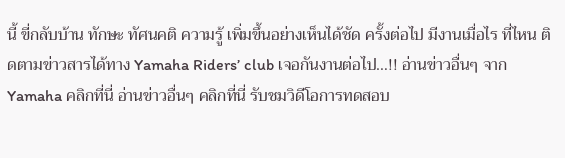นี้ ขี่กลับบ้าน ทักษะ ทัศนคติ ความรู้ เพิ่มขึ้นอย่างเห็นได้ชัด ครั้งต่อไป มีงานเมื่อไร ที่ไหน ติดตามข่าวสารได้ทาง Yamaha Riders’ club เจอกันงานต่อไป…!! อ่านข่าวอื่นๆ จาก Yamaha คลิกที่นี่ อ่านข่าวอื่นๆ คลิกที่นี่ รับชมวิดีโอการทดสอบ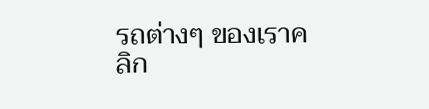รถต่างๆ ของเราคลิก